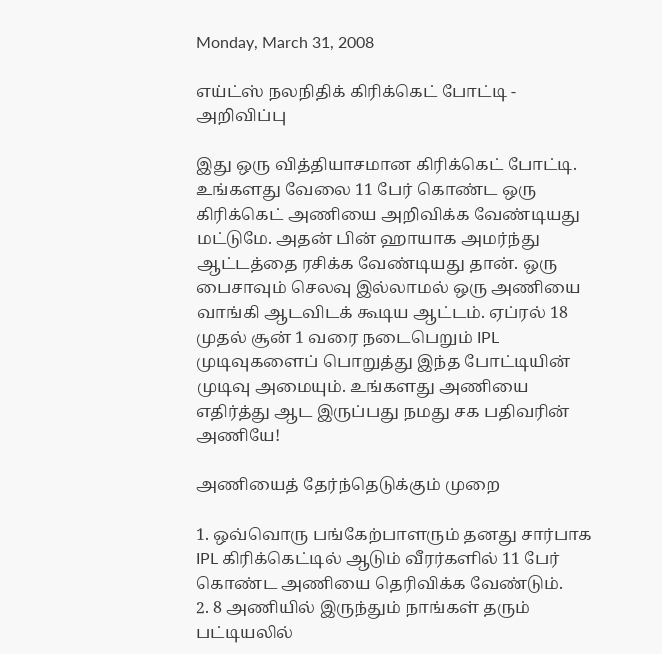Monday, March 31, 2008

எய்ட்ஸ் நலநிதிக் கிரிக்கெட் போட்டி - அறிவிப்பு

இது ஒரு வித்தியாசமான கிரிக்கெட் போட்டி. உங்களது வேலை 11 பேர் கொண்ட ஒரு கிரிக்கெட் அணியை அறிவிக்க வேண்டியது மட்டுமே. அதன் பின் ஹாயாக அமர்ந்து ஆட்டத்தை ரசிக்க வேண்டியது தான். ஒரு பைசாவும் செலவு இல்லாமல் ஒரு அணியை வாங்கி ஆடவிடக் கூடிய ஆட்டம். ஏப்ரல் 18 முதல் சூன் 1 வரை நடைபெறும் IPL முடிவுகளைப் பொறுத்து இந்த போட்டியின் முடிவு அமையும். உங்களது அணியை எதிர்த்து ஆட இருப்பது நமது சக பதிவரின் அணியே!

அணியைத் தேர்ந்தெடுக்கும் முறை

1. ஒவ்வொரு பங்கேற்பாளரும் தனது சார்பாக IPL கிரிக்கெட்டில் ஆடும் வீரர்களில் 11 பேர் கொண்ட அணியை தெரிவிக்க வேண்டும்.
2. 8 அணியில் இருந்தும் நாங்கள் தரும் பட்டியலில்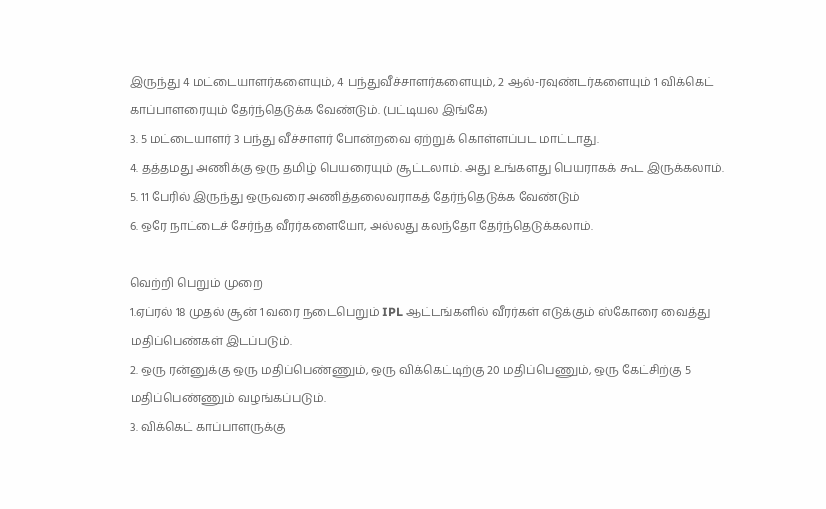இருந்து 4 மட்டையாளர்களையும், 4 பந்துவீச்சாளர்களையும், 2 ஆல்-ரவுண்டர்களையும் 1 விக்கெட் காப்பாளரையும் தேர்ந்தெடுக்க வேண்டும். (பட்டியல இங்கே)
3. 5 மட்டையாளர் 3 பந்து வீச்சாளர் போன்றவை ஏற்றுக் கொள்ளப்பட மாட்டாது.
4. தத்தமது அணிக்கு ஒரு தமிழ் பெயரையும் சூட்டலாம். அது உங்களது பெயராகக் கூட இருக்கலாம்.
5. 11 பேரில் இருந்து ஒருவரை அணித்தலைவராகத் தேர்ந்தெடுக்க வேண்டும்
6. ஒரே நாட்டைச் சேர்ந்த வீரர்களையோ, அல்லது கலந்தோ தேர்ந்தெடுக்கலாம்.

வெற்றி பெறும் முறை
1.ஏப்ரல் 18 முதல் சூன் 1 வரை நடைபெறும் IPL ஆட்டங்களில் வீரர்கள் எடுக்கும் ஸ்கோரை வைத்து மதிப்பெண்கள் இடப்படும்.
2. ஒரு ரன்னுக்கு ஒரு மதிப்பெண்ணும், ஒரு விக்கெட்டிற்கு 20 மதிப்பெணும், ஒரு கேட்சிற்கு 5 மதிப்பெண்ணும் வழங்கப்படும்.
3. விக்கெட் காப்பாளருக்கு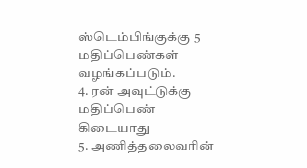ஸ்டெம்பிங்குக்கு 5 மதிப்பெண்கள் வழங்கப்படும்.
4. ரன் அவுட்டுக்கு மதிப்பெண் கிடையாது
5. அணித்தலைவரின்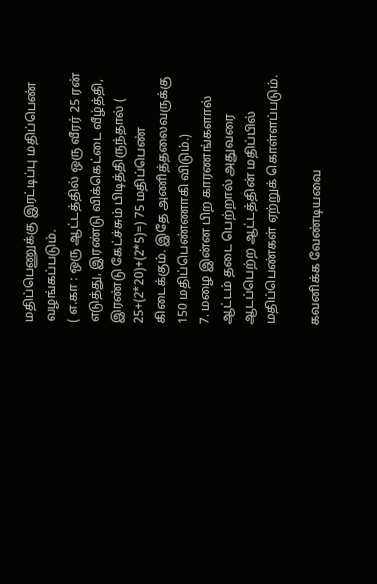மதிப்பெணுக்கு இரட்டிப்பு மதிப்பெண் வழங்கப்படும்.
( எ.கா : ஒரு ஆட்டத்தில் ஒரு வீரர் 25 ரன் எடுத்து, இரண்டு விக்கெட்டை வீழ்த்தி, இரண்டு கேட்ச்சும் பிடித்திருந்தால் ( 25+(2*20)+(2*5)=) 75 மதிப்பெண் கிடைக்கும். இதே அணித்தலைவருக்கு 150 மதிப்பெண்ணாகி விடும்.)
7. மழை இன்ன பிற காரணங்களால் ஆட்டம் தடை பெற்றால் அதுவரை ஆடப்பெற்ற ஆட்டத்தின் மதிப்பில் மதிப்பெண்கள் ஏற்றுக் கொள்ளப்படும்.

கவனிக்க வேண்டியவை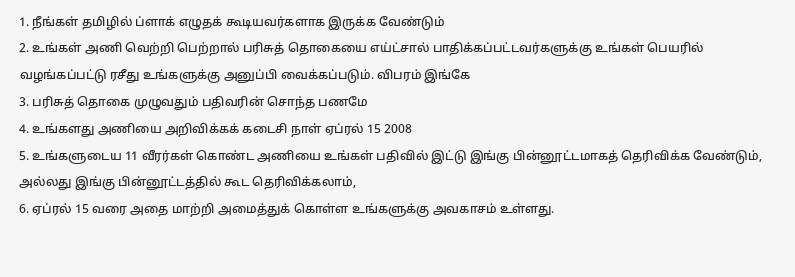1. நீங்கள் தமிழில் ப்ளாக் எழுதக் கூடியவர்களாக இருக்க வேண்டும்
2. உங்கள் அணி வெற்றி பெற்றால் பரிசுத் தொகையை எய்ட்சால் பாதிக்கப்பட்டவர்களுக்கு உங்கள் பெயரில் வழங்கப்பட்டு ரசீது உங்களுக்கு அனுப்பி வைக்கப்படும். விபரம் இங்கே
3. பரிசுத் தொகை முழுவதும் பதிவரின் சொந்த பணமே
4. உங்களது அணியை அறிவிக்கக் கடைசி நாள் ஏப்ரல் 15 2008
5. உங்களுடைய 11 வீரர்கள் கொண்ட அணியை உங்கள் பதிவில் இட்டு இங்கு பின்னூட்டமாகத் தெரிவிக்க வேண்டும், அல்லது இங்கு பின்னூட்டத்தில் கூட தெரிவிக்கலாம்,
6. ஏப்ரல் 15 வரை அதை மாற்றி அமைத்துக் கொள்ள உங்களுக்கு அவகாசம் உள்ளது.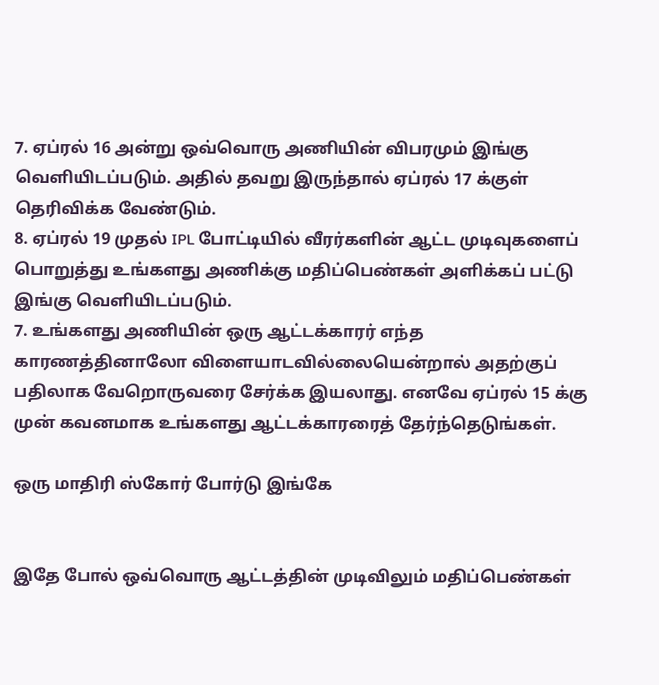7. ஏப்ரல் 16 அன்று ஒவ்வொரு அணியின் விபரமும் இங்கு வெளியிடப்படும். அதில் தவறு இருந்தால் ஏப்ரல் 17 க்குள் தெரிவிக்க வேண்டும்.
8. ஏப்ரல் 19 முதல் IPL போட்டியில் வீரர்களின் ஆட்ட முடிவுகளைப் பொறுத்து உங்களது அணிக்கு மதிப்பெண்கள் அளிக்கப் பட்டு இங்கு வெளியிடப்படும்.
7. உங்களது அணியின் ஒரு ஆட்டக்காரர் எந்த காரணத்தினாலோ விளையாடவில்லையென்றால் அதற்குப் பதிலாக வேறொருவரை சேர்க்க இயலாது. எனவே ஏப்ரல் 15 க்கு முன் கவனமாக உங்களது ஆட்டக்காரரைத் தேர்ந்தெடுங்கள்.

ஒரு மாதிரி ஸ்கோர் போர்டு இங்கே


இதே போல் ஒவ்வொரு ஆட்டத்தின் முடிவிலும் மதிப்பெண்கள்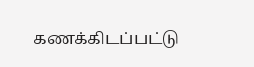கணக்கிடப்பட்டு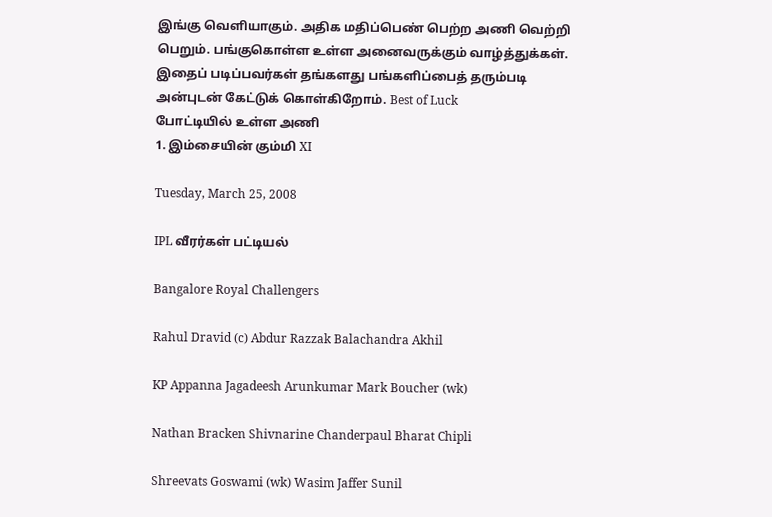இங்கு வெளியாகும். அதிக மதிப்பெண் பெற்ற அணி வெற்றி பெறும். பங்குகொள்ள உள்ள அனைவருக்கும் வாழ்த்துக்கள்.
இதைப் படிப்பவர்கள் தங்களது பங்களிப்பைத் தரும்படி அன்புடன் கேட்டுக் கொள்கிறோம். Best of Luck
போட்டியில் உள்ள அணி
1. இம்சையின் கும்மி XI

Tuesday, March 25, 2008

IPL வீரர்கள் பட்டியல்

Bangalore Royal Challengers

Rahul Dravid (c) Abdur Razzak Balachandra Akhil

KP Appanna Jagadeesh Arunkumar Mark Boucher (wk)

Nathan Bracken Shivnarine Chanderpaul Bharat Chipli

Shreevats Goswami (wk) Wasim Jaffer Sunil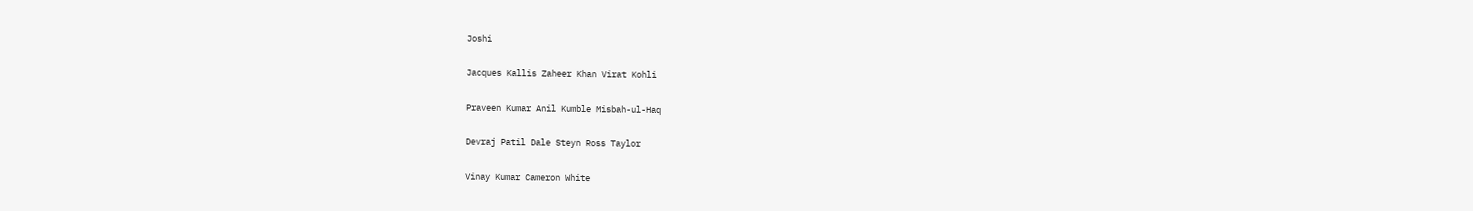Joshi

Jacques Kallis Zaheer Khan Virat Kohli

Praveen Kumar Anil Kumble Misbah-ul-Haq

Devraj Patil Dale Steyn Ross Taylor

Vinay Kumar Cameron White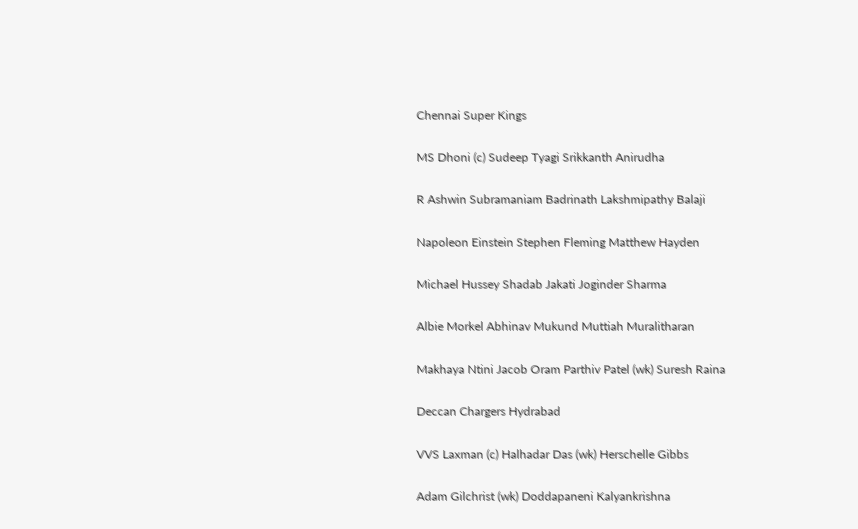Chennai Super Kings

MS Dhoni (c) Sudeep Tyagi Srikkanth Anirudha

R Ashwin Subramaniam Badrinath Lakshmipathy Balaji

Napoleon Einstein Stephen Fleming Matthew Hayden

Michael Hussey Shadab Jakati Joginder Sharma

Albie Morkel Abhinav Mukund Muttiah Muralitharan

Makhaya Ntini Jacob Oram Parthiv Patel (wk) Suresh Raina

Deccan Chargers Hydrabad

VVS Laxman (c) Halhadar Das (wk) Herschelle Gibbs

Adam Gilchrist (wk) Doddapaneni Kalyankrishna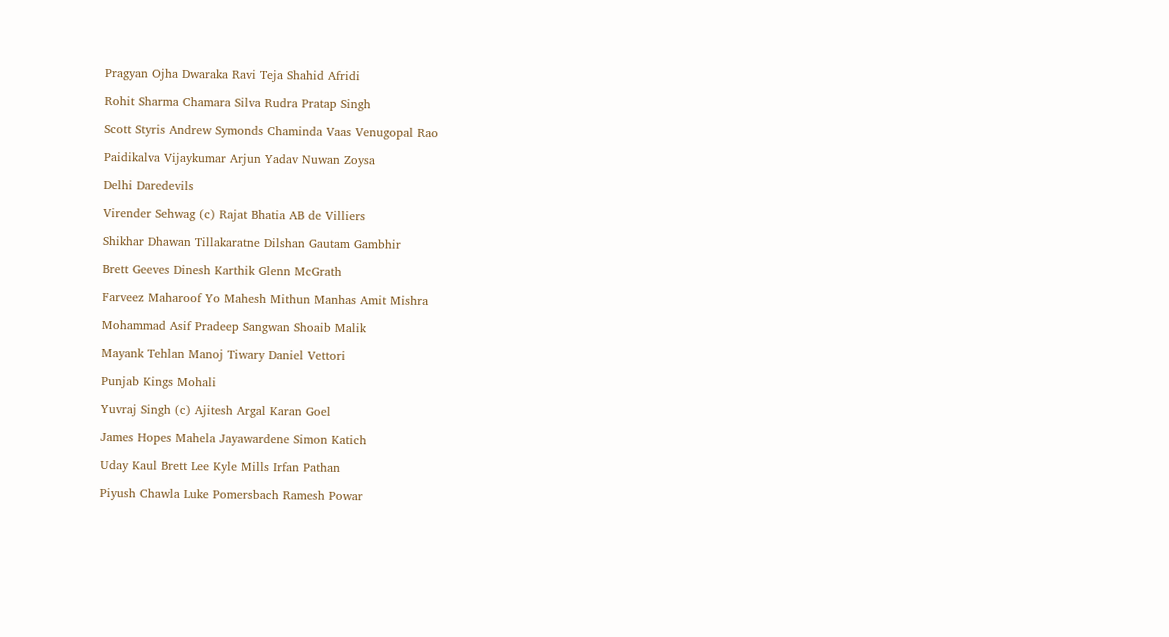Pragyan Ojha Dwaraka Ravi Teja Shahid Afridi

Rohit Sharma Chamara Silva Rudra Pratap Singh

Scott Styris Andrew Symonds Chaminda Vaas Venugopal Rao

Paidikalva Vijaykumar Arjun Yadav Nuwan Zoysa

Delhi Daredevils

Virender Sehwag (c) Rajat Bhatia AB de Villiers

Shikhar Dhawan Tillakaratne Dilshan Gautam Gambhir

Brett Geeves Dinesh Karthik Glenn McGrath

Farveez Maharoof Yo Mahesh Mithun Manhas Amit Mishra

Mohammad Asif Pradeep Sangwan Shoaib Malik

Mayank Tehlan Manoj Tiwary Daniel Vettori

Punjab Kings Mohali

Yuvraj Singh (c) Ajitesh Argal Karan Goel

James Hopes Mahela Jayawardene Simon Katich

Uday Kaul Brett Lee Kyle Mills Irfan Pathan

Piyush Chawla Luke Pomersbach Ramesh Powar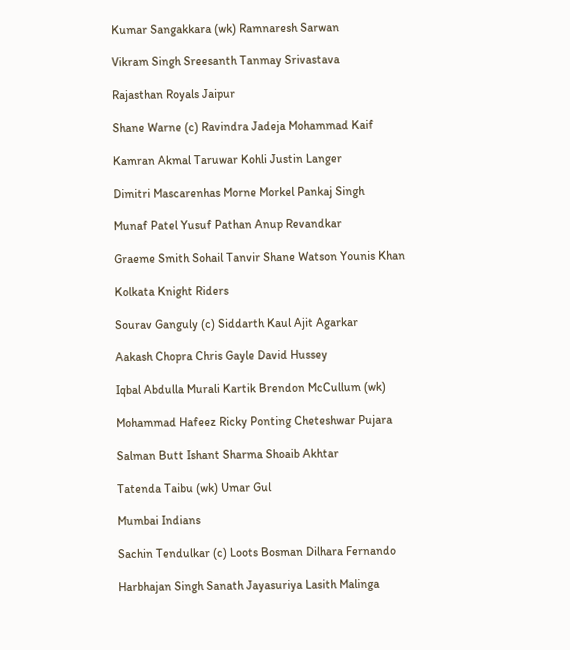Kumar Sangakkara (wk) Ramnaresh Sarwan

Vikram Singh Sreesanth Tanmay Srivastava

Rajasthan Royals Jaipur

Shane Warne (c) Ravindra Jadeja Mohammad Kaif

Kamran Akmal Taruwar Kohli Justin Langer

Dimitri Mascarenhas Morne Morkel Pankaj Singh

Munaf Patel Yusuf Pathan Anup Revandkar

Graeme Smith Sohail Tanvir Shane Watson Younis Khan

Kolkata Knight Riders

Sourav Ganguly (c) Siddarth Kaul Ajit Agarkar

Aakash Chopra Chris Gayle David Hussey

Iqbal Abdulla Murali Kartik Brendon McCullum (wk)

Mohammad Hafeez Ricky Ponting Cheteshwar Pujara

Salman Butt Ishant Sharma Shoaib Akhtar

Tatenda Taibu (wk) Umar Gul

Mumbai Indians

Sachin Tendulkar (c) Loots Bosman Dilhara Fernando

Harbhajan Singh Sanath Jayasuriya Lasith Malinga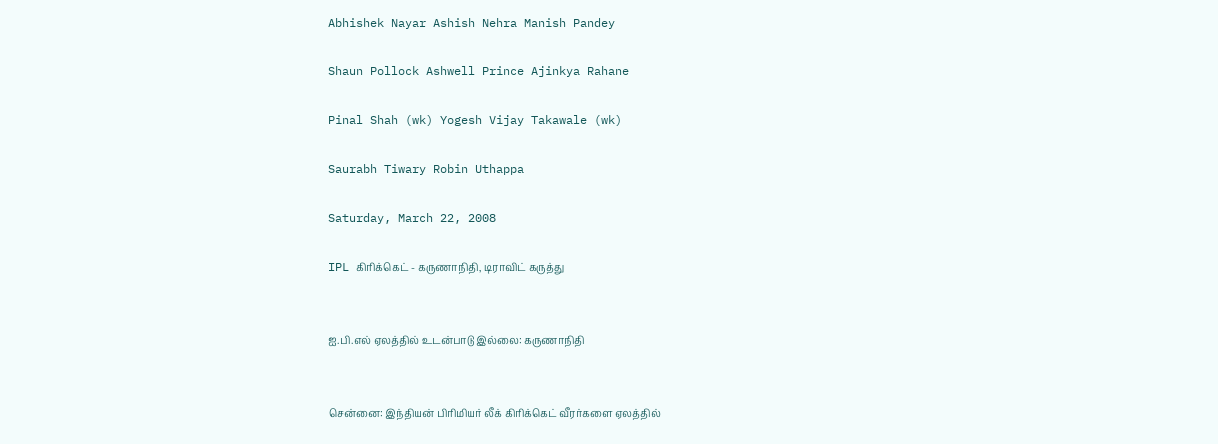Abhishek Nayar Ashish Nehra Manish Pandey

Shaun Pollock Ashwell Prince Ajinkya Rahane

Pinal Shah (wk) Yogesh Vijay Takawale (wk)

Saurabh Tiwary Robin Uthappa

Saturday, March 22, 2008

IPL கிரிக்கெட் - கருணாநிதி, டிராவிட் கருத்து


ஐ.பி.எல் ஏலத்தில் உடன்பாடு இல்லை: கருணாநிதி


சென்னை: இந்தியன் பிரிமியர் லீக் கிரிக்கெட் வீரர்களை ஏலத்தில்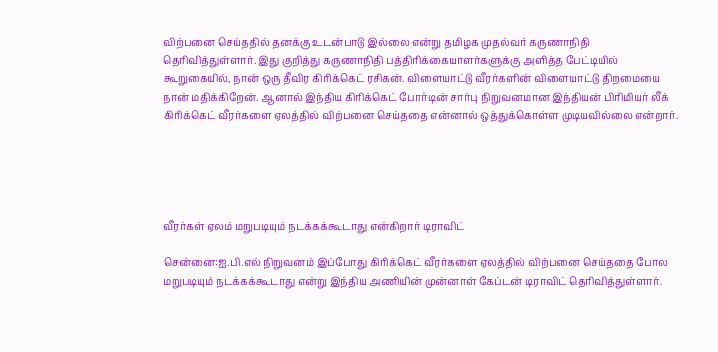விற்பனை செய்ததில் தனக்கு உடன்பாடு இல்லை என்று தமிழக முதல்வர் கருணாநிதி தெரிவித்துள்ளார். இது குறித்து கருணாநிதி பத்திரிக்கையாளர்களுக்கு அளித்த பேட்டியில் கூறுகையில், நான் ஒரு தீவிர கிரிக்கெட் ரசிகன். விளையாட்டு வீரர்களின் விளையாட்டு திறமையை நான் மதிக்கிறேன். ஆனால் இந்திய கிரிக்கெட் போர்டின் சார்பு நிறுவனமான இந்தியன் பிரிமியர் லீக் கிரிக்கெட் வீரர்களை ஏலத்தில் விற்பனை செய்ததை என்னால் ஒத்துக்கொள்ள முடியவில்லை என்றார்.





வீரர்கள் ஏலம் மறுபடியும் நடக்கக்கூடாது என்கிறார் டிராவிட்

சென்னை:ஐ.பி.எல் நிறுவனம் இப்போது கிரிக்கெட் வீரர்களை ஏலத்தில் விற்பனை செய்ததை போல மறுபடியும் நடக்கக்கூடாது என்று இந்திய அணியின் முன்னாள் கேப்டன் டிராவிட் தெரிவித்துள்ளார்.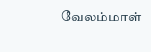வேலம்மாள்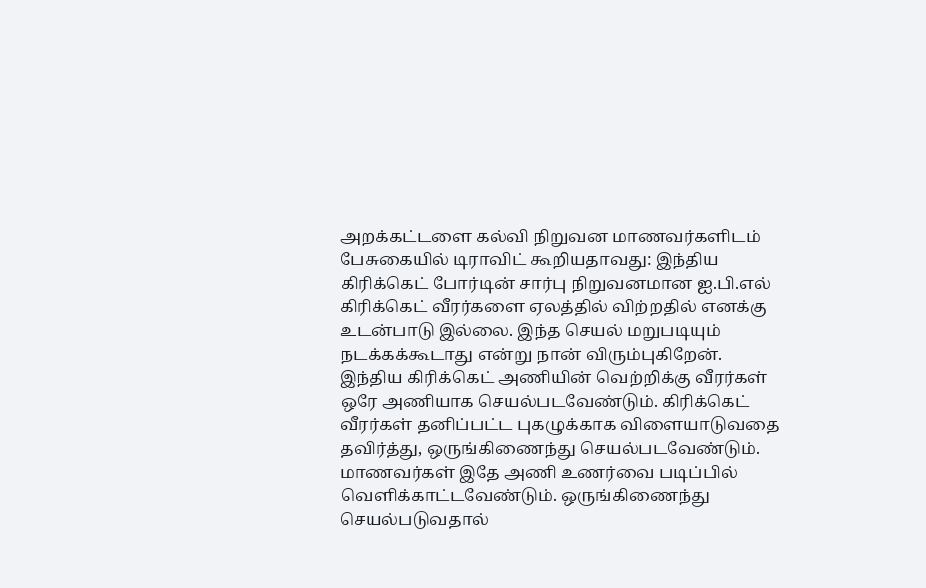அறக்கட்டளை கல்வி நிறுவன மாணவர்களிடம் பேசுகையில் டிராவிட் கூறியதாவது: இந்திய கிரிக்கெட் போர்டின் சார்பு நிறுவனமான ஐ.பி.எல் கிரிக்கெட் வீரர்களை ஏலத்தில் விற்றதில் எனக்கு உடன்பாடு இல்லை. இந்த செயல் மறுபடியும் நடக்கக்கூடாது என்று நான் விரும்புகிறேன். இந்திய கிரிக்கெட் அணியின் வெற்றிக்கு வீரர்கள் ஒரே அணியாக செயல்படவேண்டும். கிரிக்கெட் வீரர்கள் தனிப்பட்ட புகழுக்காக விளையாடுவதை தவிர்த்து, ஒருங்கிணைந்து செயல்படவேண்டும். மாணவர்கள் இதே அணி உணர்வை படிப்பில் வெளிக்காட்டவேண்டும். ஒருங்கிணைந்து செயல்படுவதால்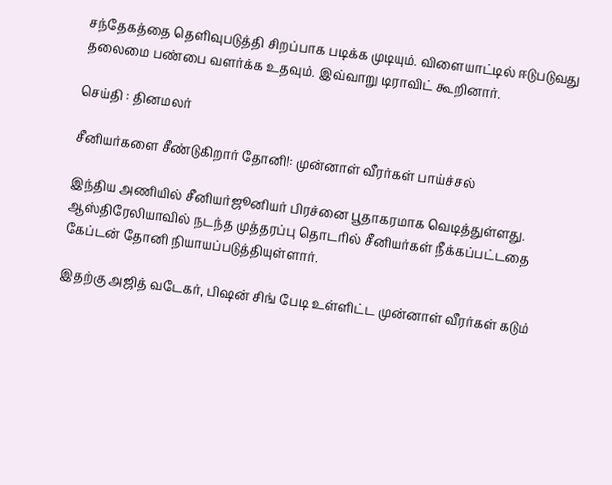சந்தேகத்தை தெளிவுபடுத்தி சிறப்பாக படிக்க முடியும். விளையாட்டில் ஈடுபடுவது தலைமை பண்பை வளர்க்க உதவும். இவ்வாறு டிராவிட் கூறினார்.

செய்தி : தினமலர்

சீனியர்களை சீண்டுகிறார் தோனி!: முன்னாள் வீரர்கள் பாய்ச்சல்

இந்திய அணியில் சீனியர்ஜூனியர் பிரச்னை பூதாகரமாக வெடித்துள்ளது. ஆஸ்திரேலியாவில் நடந்த முத்தரப்பு தொடரில் சீனியர்கள் நீக்கப்பட்டதை கேப்டன் தோனி நியாயப்படுத்தியுள்ளார்.

இதற்கு அஜித் வடேகர், பிஷன் சிங் பேடி உள்ளிட்ட முன்னாள் வீரர்கள் கடும்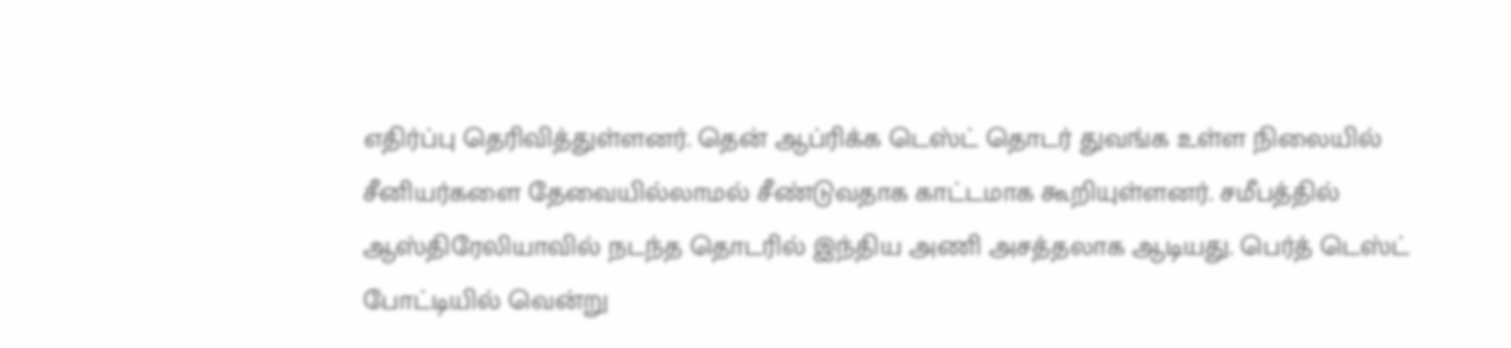எதிர்ப்பு தெரிவித்துள்ளனர். தென் ஆப்ரிக்க டெஸ்ட் தொடர் துவங்க உள்ள நிலையில் சீனியர்களை தேவையில்லாமல் சீண்டுவதாக காட்டமாக கூறியுள்ளனர். சமீபத்தில் ஆஸ்திரேலியாவில் நடந்த தொடரில் இந்திய அணி அசத்தலாக ஆடியது. பெர்த் டெஸ்ட் போட்டியில் வென்று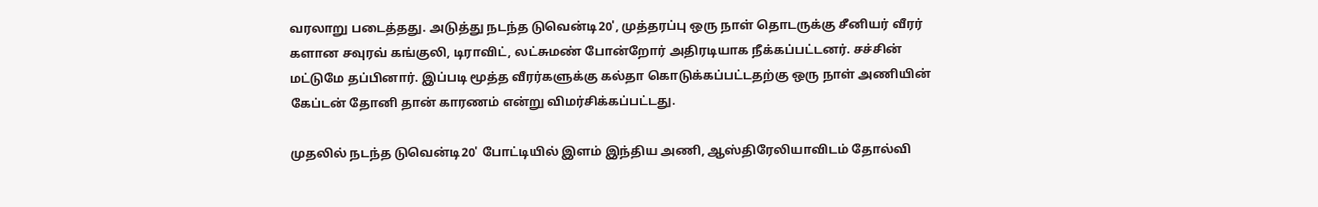வரலாறு படைத்தது. அடுத்து நடந்த டுவென்டி20', முத்தரப்பு ஒரு நாள் தொடருக்கு சீனியர் வீரர் களான சவுரவ் கங்குலி, டிராவிட், லட்சுமண் போன்றோர் அதிரடியாக நீக்கப்பட்டனர். சச்சின் மட்டுமே தப்பினார். இப்படி மூத்த வீரர்களுக்கு கல்தா கொடுக்கப்பட்டதற்கு ஒரு நாள் அணியின் கேப்டன் தோனி தான் காரணம் என்று விமர்சிக்கப்பட்டது.

முதலில் நடந்த டுவென்டி20' போட்டியில் இளம் இந்திய அணி, ஆஸ்திரேலியாவிடம் தோல்வி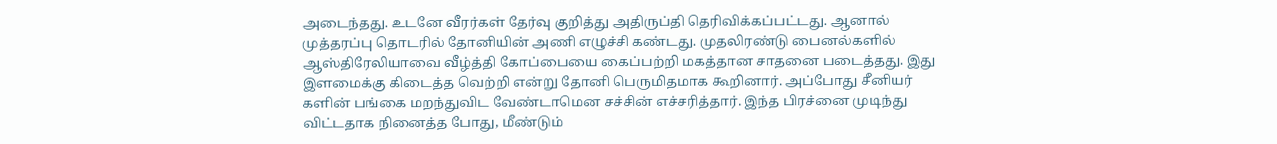அடைந்தது. உடனே வீரர்கள் தேர்வு குறித்து அதிருப்தி தெரிவிக்கப்பட்டது. ஆனால் முத்தரப்பு தொடரில் தோனியின் அணி எழுச்சி கண்டது. முதலிரண்டு பைனல்களில் ஆஸ்திரேலியாவை வீழ்த்தி கோப்பையை கைப்பற்றி மகத்தான சாதனை படைத்தது. இது இளமைக்கு கிடைத்த வெற்றி என்று தோனி பெருமிதமாக கூறினார். அப்போது சீனியர் களின் பங்கை மறந்துவிட வேண்டாமென சச்சின் எச்சரித்தார். இந்த பிரச்னை முடிந்து விட்டதாக நினைத்த போது, மீண்டும்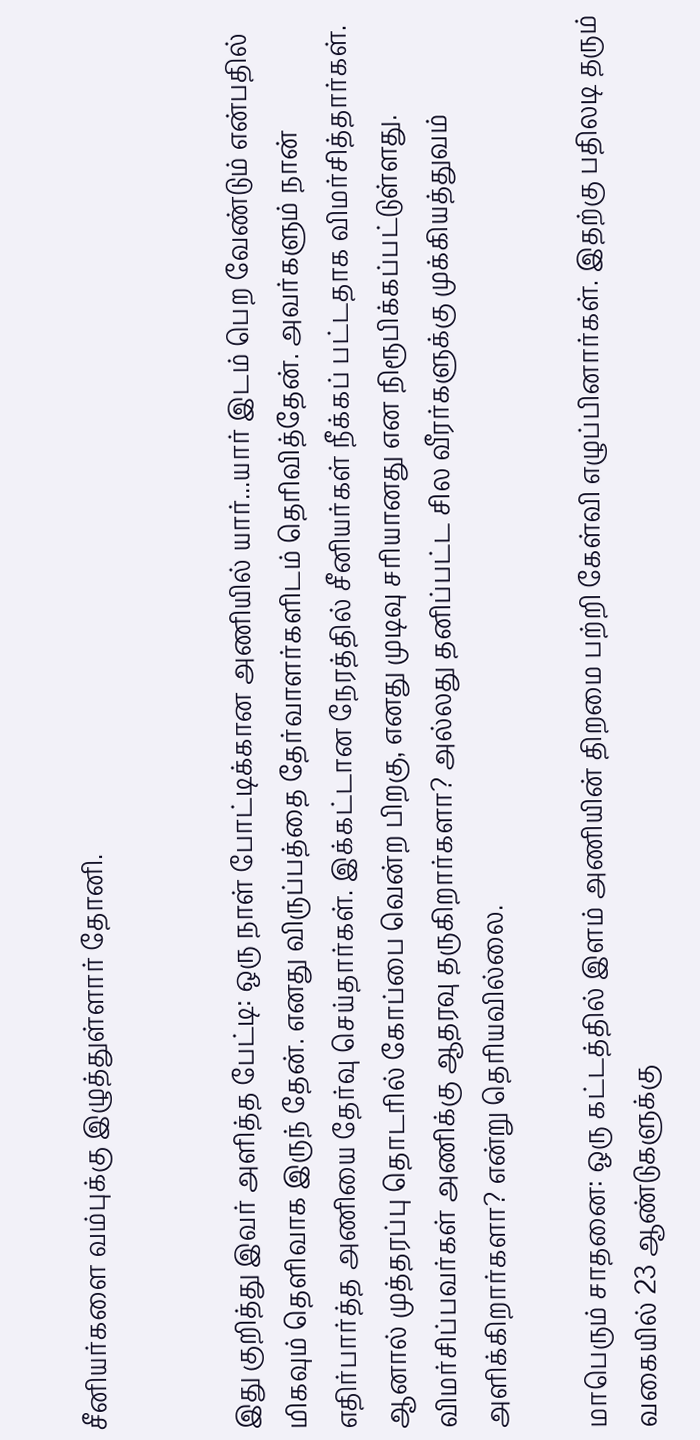சீனியர்களை வம்புக்கு இழுத்துள்ளார் தோனி.


இது குறித்து இவர் அளித்த பேட்டி: ஒரு நாள் போட்டிக்கான அணியில் யார்...யார் இடம் பெற வேண்டும் என்பதில் மிகவும் தெளிவாக இருந் தேன். எனது விருப்பத்தை தேர்வாளர்களிடம் தெரிவித்தேன். அவர்களும் நான் எதிர்பார்த்த அணியை தேர்வு செய்தார்கள். இக்கட்டான நேரத்தில் சீனியர்கள் நீக்கப் பட்டதாக விமர்சித்தார்கள். ஆனால் முத்தரப்பு தொடரில் கோப்பை வென்ற பிறகு, எனது முடிவு சரியானது என நிரூபிக்கப்பட்டுள்ளது. விமர்சிப்பவர்கள் அணிக்கு ஆதரவு தருகிறார்களா? அல்லது தனிப்பட்ட சில வீரர்களுக்கு முக்கியத்துவம் அளிக்கிறார்களா? என்று தெரியவில்லை.

மாபெரும் சாதனை: ஒரு கட்டத்தில் இளம் அணியின் திறமை பற்றி கேள்வி எழுப்பினார்கள். இதற்கு பதிலடி தரும் வகையில் 23 ஆண்டுகளுக்கு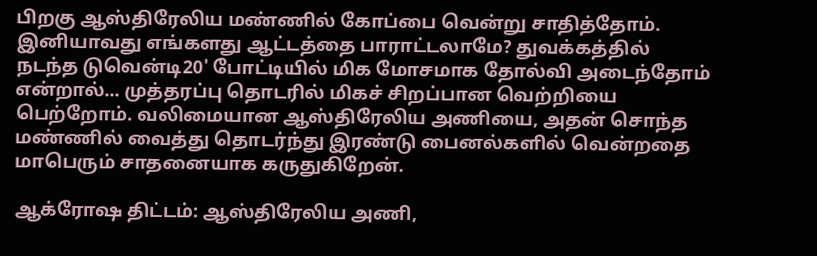பிறகு ஆஸ்திரேலிய மண்ணில் கோப்பை வென்று சாதித்தோம்.
இனியாவது எங்களது ஆட்டத்தை பாராட்டலாமே? துவக்கத்தில் நடந்த டுவென்டி20' போட்டியில் மிக மோசமாக தோல்வி அடைந்தோம் என்றால்... முத்தரப்பு தொடரில் மிகச் சிறப்பான வெற்றியை பெற்றோம். வலிமையான ஆஸ்திரேலிய அணியை, அதன் சொந்த மண்ணில் வைத்து தொடர்ந்து இரண்டு பைனல்களில் வென்றதை மாபெரும் சாதனையாக கருதுகிறேன்.

ஆக்ரோஷ திட்டம்: ஆஸ்திரேலிய அணி,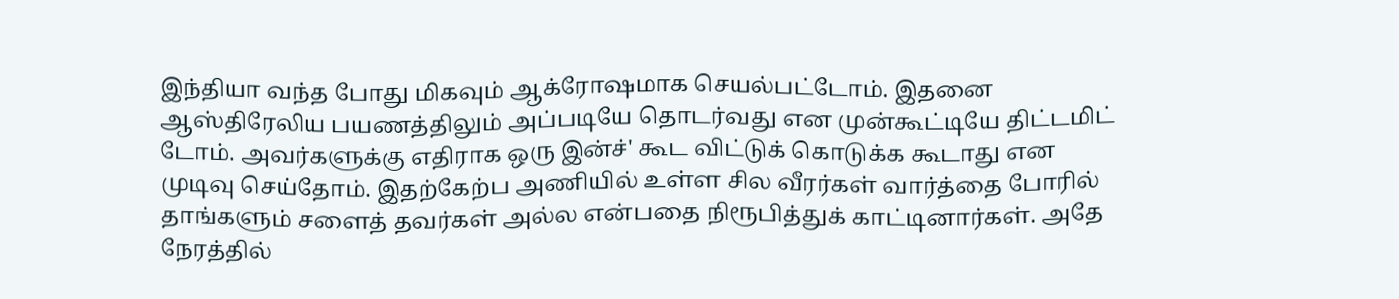இந்தியா வந்த போது மிகவும் ஆக்ரோஷமாக செயல்பட்டோம். இதனை ஆஸ்திரேலிய பயணத்திலும் அப்படியே தொடர்வது என முன்கூட்டியே திட்டமிட் டோம். அவர்களுக்கு எதிராக ஒரு இன்ச்' கூட விட்டுக் கொடுக்க கூடாது என முடிவு செய்தோம். இதற்கேற்ப அணியில் உள்ள சில வீரர்கள் வார்த்தை போரில் தாங்களும் சளைத் தவர்கள் அல்ல என்பதை நிரூபித்துக் காட்டினார்கள். அதே நேரத்தில்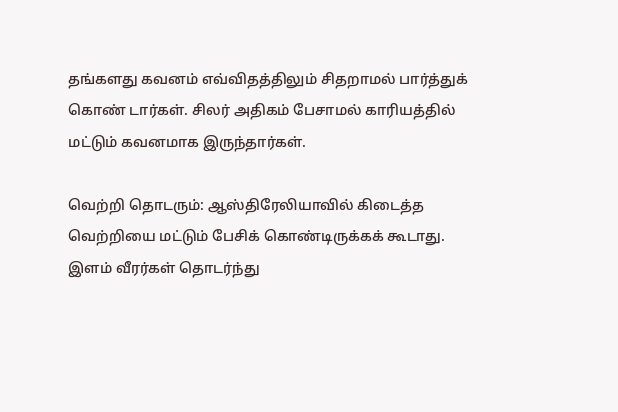தங்களது கவனம் எவ்விதத்திலும் சிதறாமல் பார்த்துக் கொண் டார்கள். சிலர் அதிகம் பேசாமல் காரியத்தில் மட்டும் கவனமாக இருந்தார்கள்.

வெற்றி தொடரும்: ஆஸ்திரேலியாவில் கிடைத்த வெற்றியை மட்டும் பேசிக் கொண்டிருக்கக் கூடாது. இளம் வீரர்கள் தொடர்ந்து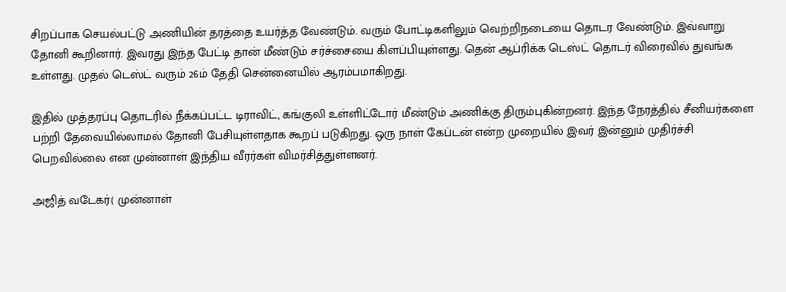சிறப்பாக செயல்பட்டு அணியின் தரத்தை உயர்த்த வேண்டும். வரும் போட்டிகளிலும் வெற்றிநடையை தொடர வேண்டும். இவ்வாறு தோனி கூறினார். இவரது இந்த பேட்டி தான் மீண்டும் சர்ச்சையை கிளப்பியுள்ளது. தென் ஆப்ரிக்க டெஸ்ட் தொடர் விரைவில் துவங்க உள்ளது. முதல் டெஸ்ட் வரும் 26ம் தேதி சென்னையில் ஆரம்பமாகிறது.

இதில் முத்தரப்பு தொடரில் நீக்கப்பட்ட டிராவிட், கங்குலி உள்ளிட்டோர் மீண்டும் அணிக்கு திரும்புகின்றனர். இந்த நேரத்தில் சீனியர்களை பற்றி தேவையில்லாமல் தோனி பேசியுள்ளதாக கூறப் படுகிறது. ஒரு நாள் கேப்டன் என்ற முறையில் இவர் இன்னும் முதிர்ச்சி பெறவில்லை என முன்னாள் இந்திய வீரர்கள் விமர்சித்துள்ளனர்.

அஜித் வடேகர்( முன்னாள்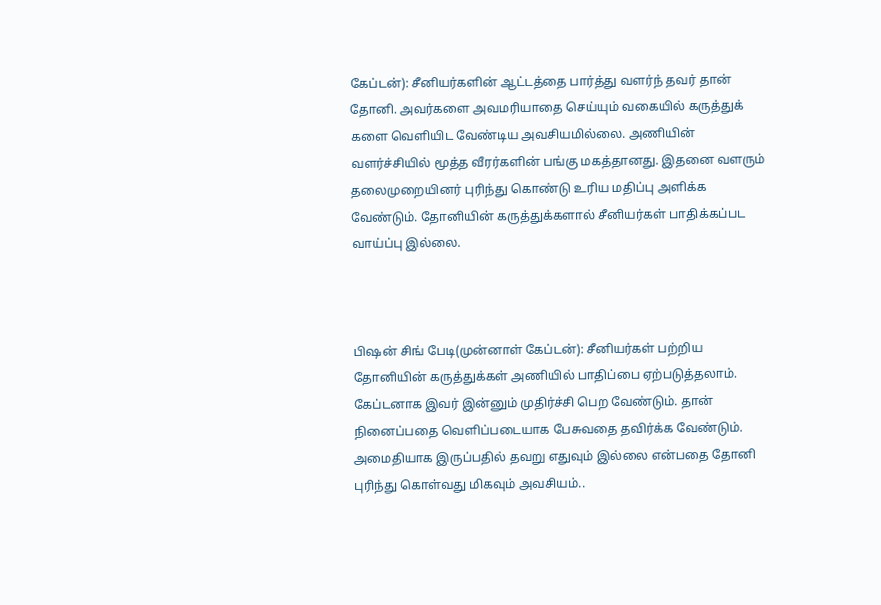கேப்டன்): சீனியர்களின் ஆட்டத்தை பார்த்து வளர்ந் தவர் தான் தோனி. அவர்களை அவமரியாதை செய்யும் வகையில் கருத்துக் களை வெளியிட வேண்டிய அவசியமில்லை. அணியின் வளர்ச்சியில் மூத்த வீரர்களின் பங்கு மகத்தானது. இதனை வளரும் தலைமுறையினர் புரிந்து கொண்டு உரிய மதிப்பு அளிக்க வேண்டும். தோனியின் கருத்துக்களால் சீனியர்கள் பாதிக்கப்பட வாய்ப்பு இல்லை.



பிஷன் சிங் பேடி(முன்னாள் கேப்டன்): சீனியர்கள் பற்றிய தோனியின் கருத்துக்கள் அணியில் பாதிப்பை ஏற்படுத்தலாம். கேப்டனாக இவர் இன்னும் முதிர்ச்சி பெற வேண்டும். தான் நினைப்பதை வெளிப்படையாக பேசுவதை தவிர்க்க வேண்டும். அமைதியாக இருப்பதில் தவறு எதுவும் இல்லை என்பதை தோனி புரிந்து கொள்வது மிகவும் அவசியம்..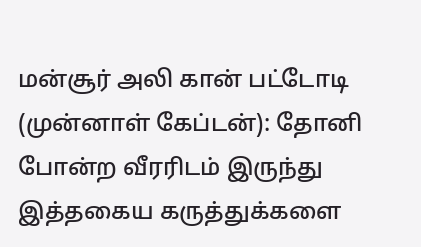மன்சூர் அலி கான் பட்டோடி (முன்னாள் கேப்டன்): தோனி போன்ற வீரரிடம் இருந்து இத்தகைய கருத்துக்களை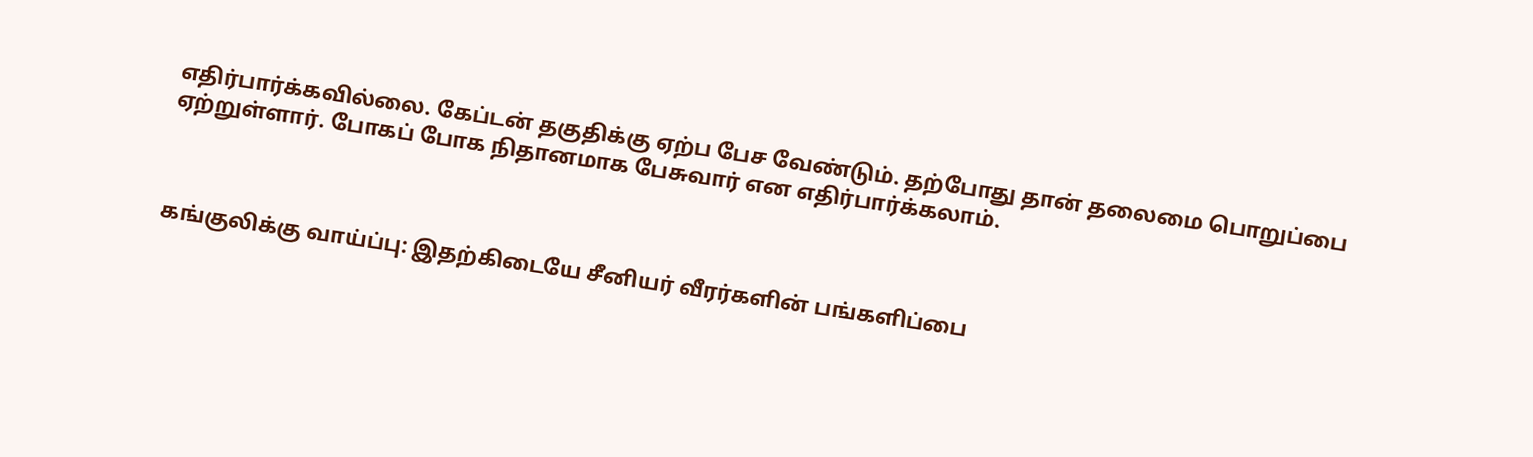எதிர்பார்க்கவில்லை. கேப்டன் தகுதிக்கு ஏற்ப பேச வேண்டும். தற்போது தான் தலைமை பொறுப்பை ஏற்றுள்ளார். போகப் போக நிதானமாக பேசுவார் என எதிர்பார்க்கலாம்.



கங்குலிக்கு வாய்ப்பு: இதற்கிடையே சீனியர் வீரர்களின் பங்களிப்பை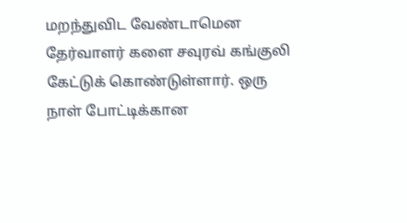மறந்துவிட வேண்டாமென தேர்வாளர் களை சவுரவ் கங்குலி கேட்டுக் கொண்டுள்ளார். ஒரு நாள் போட்டிக்கான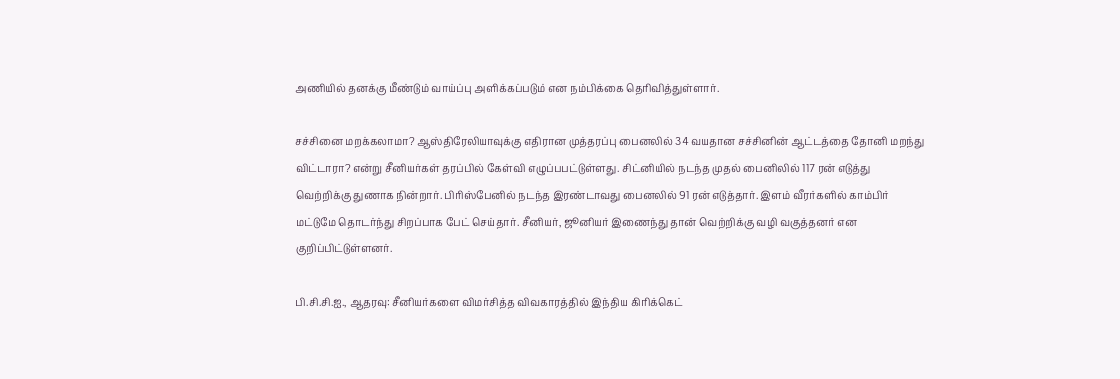அணியில் தனக்கு மீண்டும் வாய்ப்பு அளிக்கப்படும் என நம்பிக்கை தெரிவித்துள்ளார்.

சச்சினை மறக்கலாமா? ஆஸ்திரேலியாவுக்கு எதிரான முத்தரப்பு பைனலில் 34 வயதான சச்சினின் ஆட்டத்தை தோனி மறந்து விட்டாரா? என்று சீனியர்கள் தரப்பில் கேள்வி எழுப்பபட்டுள்ளது. சிட்னியில் நடந்த முதல் பைனிலில் 117 ரன் எடுத்து வெற்றிக்கு துணாக நின்றார். பிரிஸ்பேனில் நடந்த இரண்டாவது பைனலில் 91 ரன் எடுத்தார். இளம் வீரர்களில் காம்பிர் மட்டுமே தொடர்ந்து சிறப்பாக பேட் செய்தார். சீனியர், ஜூனியர் இணைந்து தான் வெற்றிக்கு வழி வகுத்தனர் என குறிப்பிட்டுள்ளனர்.

பி.சி.சி.ஐ., ஆதரவு: சீனியர்களை விமர்சித்த விவகாரத்தில் இந்திய கிரிக்கெட்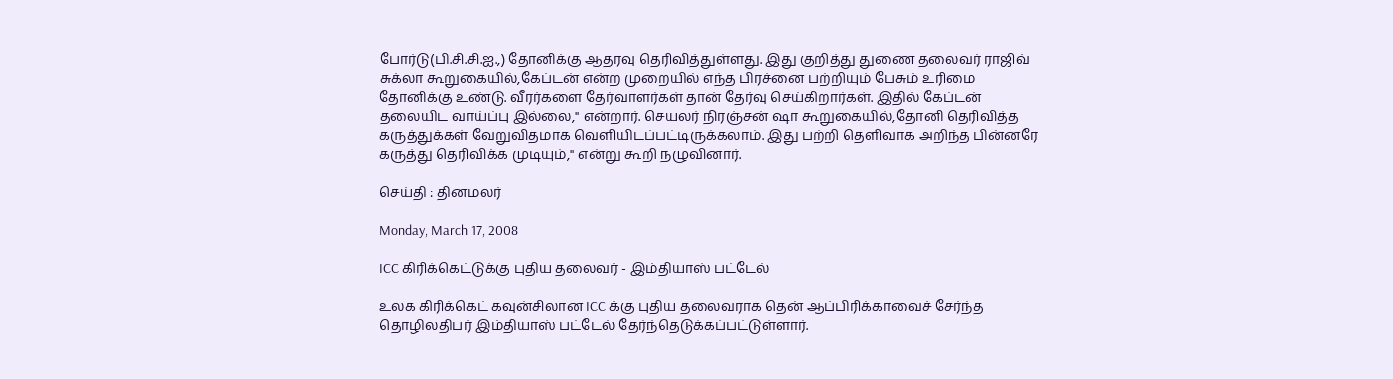போர்டு(பி.சி.சி.ஐ.,) தோனிக்கு ஆதரவு தெரிவித்துள்ளது. இது குறித்து துணை தலைவர் ராஜிவ் சுக்லா கூறுகையில்,கேப்டன் என்ற முறையில் எந்த பிரச்னை பற்றியும் பேசும் உரிமை தோனிக்கு உண்டு. வீரர்களை தேர்வாளர்கள் தான் தேர்வு செய்கிறார்கள். இதில் கேப்டன் தலையிட வாய்ப்பு இல்லை,'' என்றார். செயலர் நிரஞ்சன் ஷா கூறுகையில்,தோனி தெரிவித்த கருத்துக்கள் வேறுவிதமாக வெளியிடப்பட்டிருக்கலாம். இது பற்றி தெளிவாக அறிந்த பின்னரே கருத்து தெரிவிக்க முடியும்,'' என்று கூறி நழுவினார்.

செய்தி : தினமலர்

Monday, March 17, 2008

ICC கிரிக்கெட்டுக்கு புதிய தலைவர் - இம்தியாஸ் பட்டேல்

உலக கிரிக்கெட் கவுன்சிலான ICC க்கு புதிய தலைவராக தென் ஆப்பிரிக்காவைச் சேர்ந்த தொழிலதிபர் இம்தியாஸ் பட்டேல் தேர்ந்தெடுக்கப்பட்டுள்ளார்.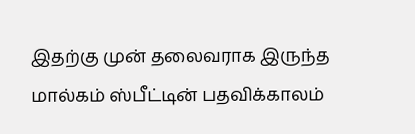இதற்கு முன் தலைவராக இருந்த மால்கம் ஸ்பீட்டின் பதவிக்காலம்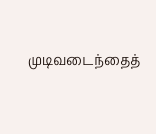முடிவடைந்தைத்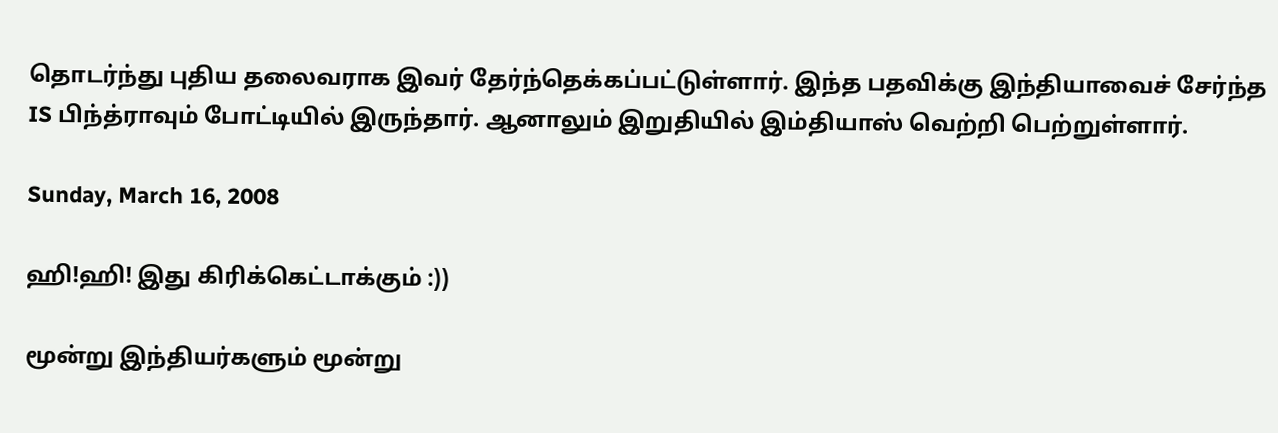தொடர்ந்து புதிய தலைவராக இவர் தேர்ந்தெக்கப்பட்டுள்ளார். இந்த பதவிக்கு இந்தியாவைச் சேர்ந்த IS பிந்த்ராவும் போட்டியில் இருந்தார். ஆனாலும் இறுதியில் இம்தியாஸ் வெற்றி பெற்றுள்ளார்.

Sunday, March 16, 2008

ஹி!ஹி! இது கிரிக்கெட்டாக்கும் :))

மூன்று இந்தியர்களும் மூன்று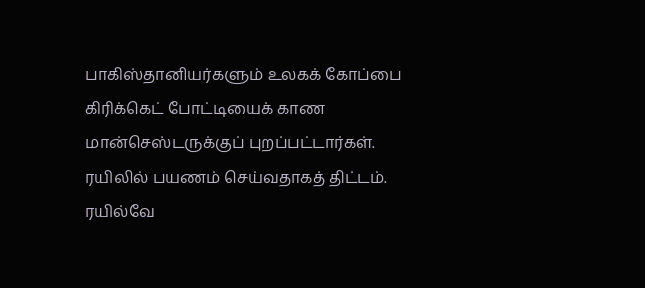பாகிஸ்தானியர்களும் உலகக் கோப்பை கிரிக்கெட் போட்டியைக் காண மான்செஸ்டருக்குப் புறப்பட்டார்கள். ரயிலில் பயணம் செய்வதாகத் திட்டம். ரயில்வே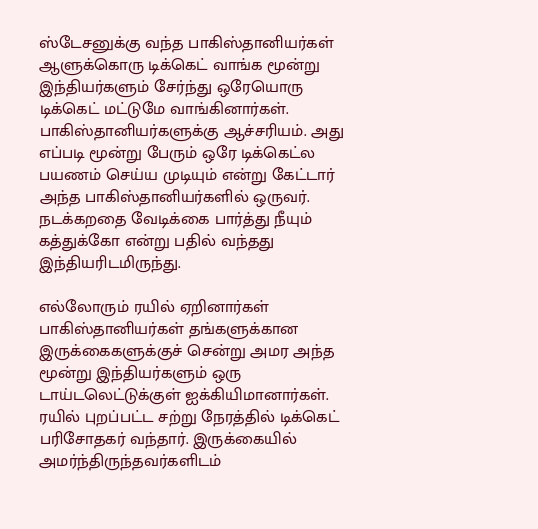ஸ்டேசனுக்கு வந்த பாகிஸ்தானியர்கள் ஆளுக்கொரு டிக்கெட் வாங்க மூன்று இந்தியர்களும் சேர்ந்து ஒரேயொரு டிக்கெட் மட்டுமே வாங்கினார்கள். பாகிஸ்தானியர்களுக்கு ஆச்சரியம். அது எப்படி மூன்று பேரும் ஒரே டிக்கெட்ல பயணம் செய்ய முடியும் என்று கேட்டார் அந்த பாகிஸ்தானியர்களில் ஒருவர். நடக்கறதை வேடிக்கை பார்த்து நீயும் கத்துக்கோ என்று பதில் வந்தது இந்தியரிடமிருந்து.

எல்லோரும் ரயில் ஏறினார்கள் பாகிஸ்தானியர்கள் தங்களுக்கான இருக்கைகளுக்குச் சென்று அமர அந்த மூன்று இந்தியர்களும் ஒரு டாய்டலெட்டுக்குள் ஐக்கியிமானார்கள். ரயில் புறப்பட்ட சற்று நேரத்தில் டிக்கெட் பரிசோதகர் வந்தார். இருக்கையில் அமர்ந்திருந்தவர்களிடம்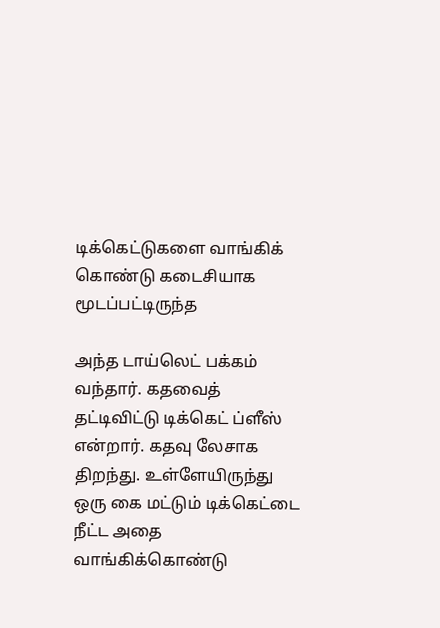டிக்கெட்டுகளை வாங்கிக் கொண்டு கடைசியாக மூடப்பட்டிருந்த

அந்த டாய்லெட் பக்கம் வந்தார். கதவைத் தட்டிவிட்டு டிக்கெட் ப்ளீஸ் என்றார். கதவு லேசாக திறந்து. உள்ளேயிருந்து ஒரு கை மட்டும் டிக்கெட்டை நீட்ட அதை வாங்கிக்கொண்டு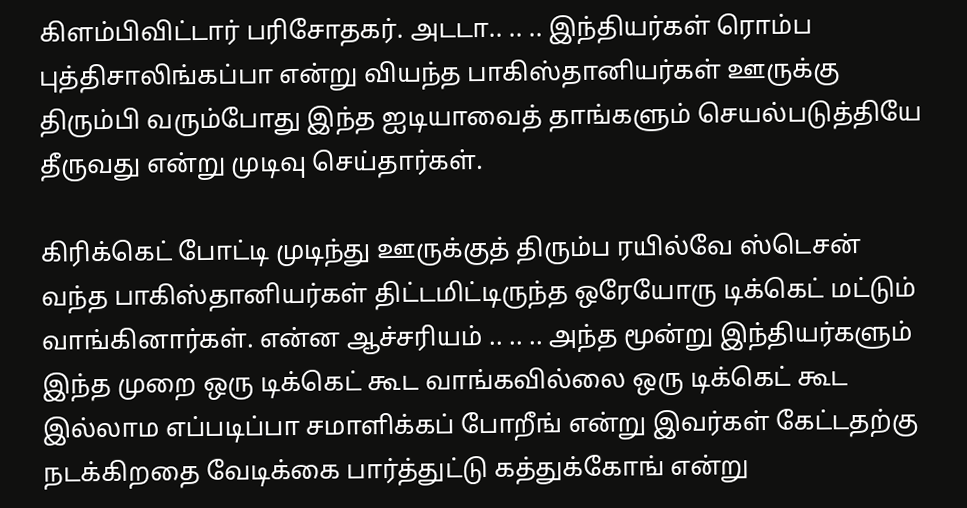கிளம்பிவிட்டார் பரிசோதகர். அடடா.. .. .. இந்தியர்கள் ரொம்ப புத்திசாலிங்கப்பா என்று வியந்த பாகிஸ்தானியர்கள் ஊருக்கு திரும்பி வரும்போது இந்த ஐடியாவைத் தாங்களும் செயல்படுத்தியே தீருவது என்று முடிவு செய்தார்கள்.

கிரிக்கெட் போட்டி முடிந்து ஊருக்குத் திரும்ப ரயில்வே ஸ்டெசன் வந்த பாகிஸ்தானியர்கள் திட்டமிட்டிருந்த ஒரேயோரு டிக்கெட் மட்டும் வாங்கினார்கள். என்ன ஆச்சரியம் .. .. .. அந்த மூன்று இந்தியர்களும் இந்த முறை ஒரு டிக்கெட் கூட வாங்கவில்லை ஒரு டிக்கெட் கூட இல்லாம எப்படிப்பா சமாளிக்கப் போறீங் என்று இவர்கள் கேட்டதற்கு நடக்கிறதை வேடிக்கை பார்த்துட்டு கத்துக்கோங் என்று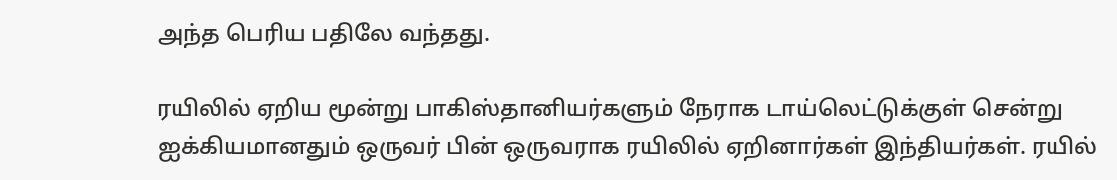அந்த பெரிய பதிலே வந்தது.

ரயிலில் ஏறிய மூன்று பாகிஸ்தானியர்களும் நேராக டாய்லெட்டுக்குள் சென்று ஐக்கியமானதும் ஒருவர் பின் ஒருவராக ரயிலில் ஏறினார்கள் இந்தியர்கள். ரயில்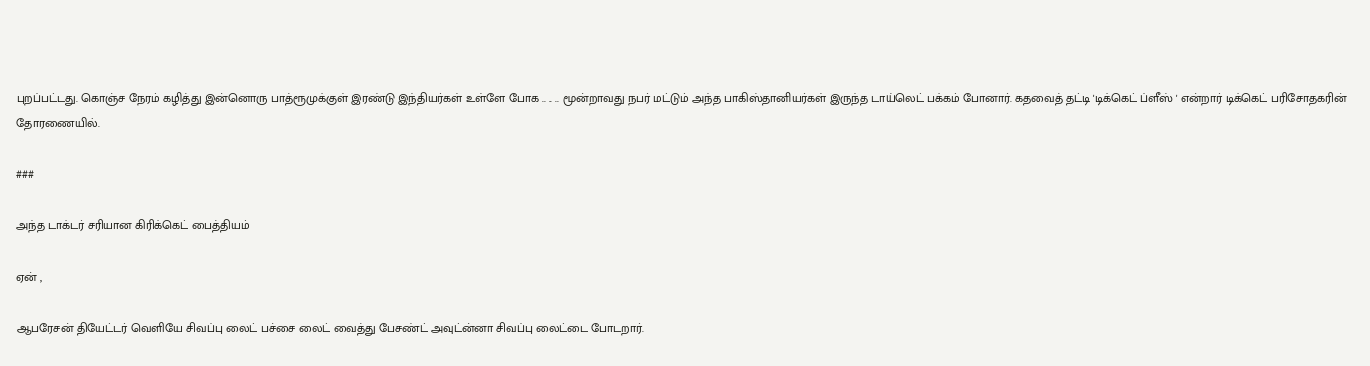புறப்பட்டது. கொஞ்ச நேரம் கழித்து இன்னொரு பாத்ரூமுக்குள் இரண்டு இந்தியர்கள் உள்ளே போக .. .. .. மூன்றாவது நபர் மட்டும் அந்த பாகிஸ்தானியர்கள் இருந்த டாய்லெட் பக்கம் போனார். கதவைத் தட்டி 'டிக்கெட் ப்ளீஸ் ' என்றார் டிக்கெட் பரிசோதகரின் தோரணையில்.

###

அந்த டாக்டர் சரியான கிரிக்கெட் பைத்தியம்

ஏன் ,

ஆபரேசன் தியேட்டர் வெளியே சிவப்பு லைட் பச்சை லைட் வைத்து பேசண்ட் அவுட்ன்னா சிவப்பு லைட்டை போடறார்.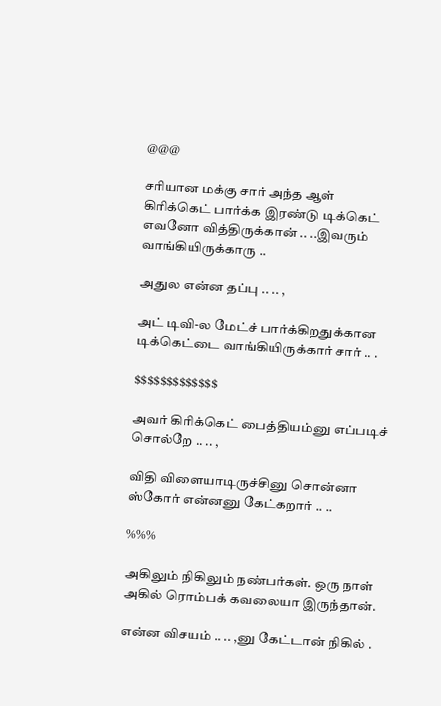@@@

சரியான மக்கு சார் அந்த ஆள் கிரிக்கெட் பார்க்க இரண்டு டிக்கெட் எவனோ வித்திருக்கான் .. ..இவரும் வாங்கியிருக்காரு ..

அதுல என்ன தப்பு .. .. ,

அட் டிவி-ல மேட்ச் பார்க்கிறதுக்கான டிக்கெட்டை வாங்கியிருக்கார் சார் .. .

$$$$$$$$$$$$$

அவர் கிரிக்கெட் பைத்தியம்னு எப்படிச் சொல்றே .. .. ,

விதி விளையாடிருச்சினு சொன்னா ஸ்கோர் என்னனு கேட்கறார் .. ..

%%%

அகிலும் நிகிலும் நண்பர்கள். ஒரு நாள் அகில் ரொம்பக் கவலையா இருந்தான்.

என்ன விசயம் .. .. ,னு கேட்டான் நிகில் .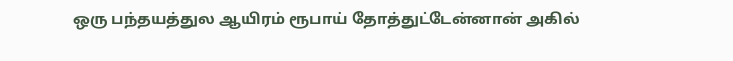ஒரு பந்தயத்துல ஆயிரம் ரூபாய் தோத்துட்டேன்னான் அகில்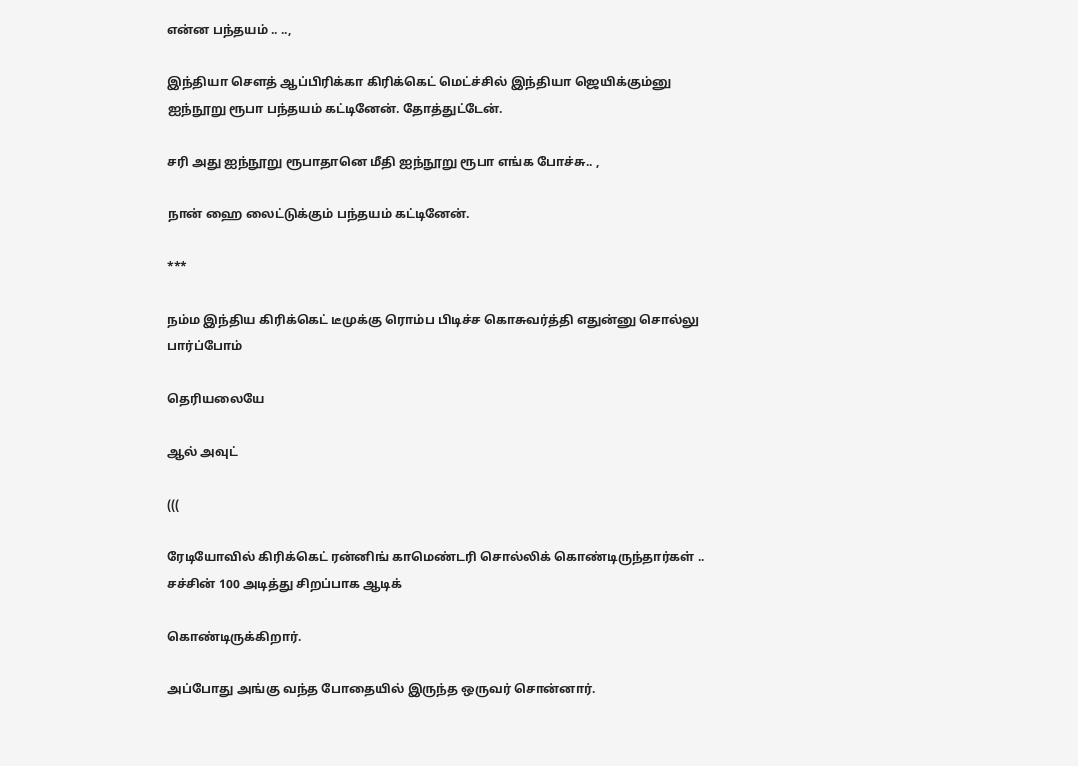என்ன பந்தயம் .. ..,

இந்தியா செளத் ஆப்பிரிக்கா கிரிக்கெட் மெட்ச்சில் இந்தியா ஜெயிக்கும்னு ஐந்நூறு ரூபா பந்தயம் கட்டினேன். தோத்துட்டேன்.

சரி அது ஐந்நூறு ரூபாதானெ மீதி ஐந்நூறு ரூபா எங்க போச்சு.. ,

நான் ஹை லைட்டுக்கும் பந்தயம் கட்டினேன்.

***

நம்ம இந்திய கிரிக்கெட் டீமுக்கு ரொம்ப பிடிச்ச கொசுவர்த்தி எதுன்னு சொல்லு பார்ப்போம்

தெரியலையே

ஆல் அவுட்

(((

ரேடியோவில் கிரிக்கெட் ரன்னிங் காமெண்டரி சொல்லிக் கொண்டிருந்தார்கள் .. சச்சின் 100 அடித்து சிறப்பாக ஆடிக்

கொண்டிருக்கிறார்.

அப்போது அங்கு வந்த போதையில் இருந்த ஒருவர் சொன்னார்.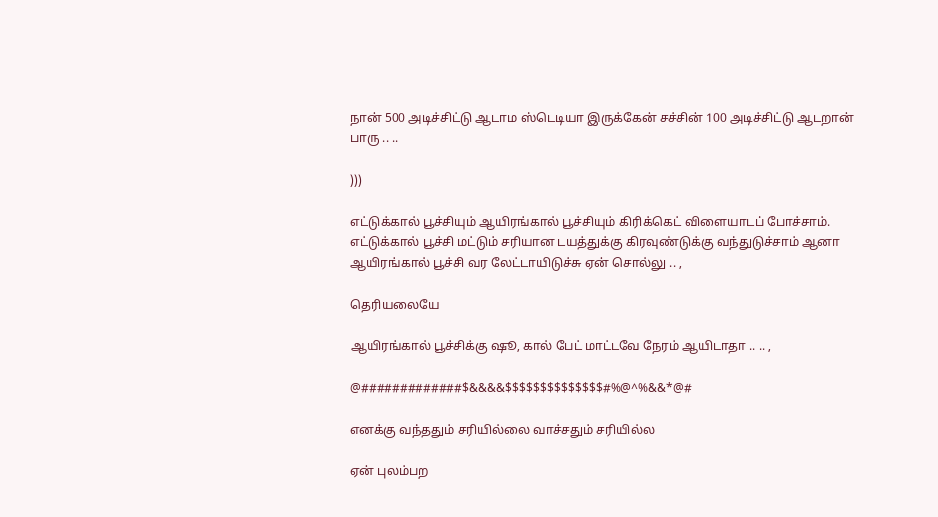நான் 500 அடிச்சிட்டு ஆடாம ஸ்டெடியா இருக்கேன் சச்சின் 100 அடிச்சிட்டு ஆடறான் பாரு .. ..

)))

எட்டுக்கால் பூச்சியும் ஆயிரங்கால் பூச்சியும் கிரிக்கெட் விளையாடப் போச்சாம். எட்டுக்கால் பூச்சி மட்டும் சரியான டயத்துக்கு கிரவுண்டுக்கு வந்துடுச்சாம் ஆனா ஆயிரங்கால் பூச்சி வர லேட்டாயிடுச்சு ஏன் சொல்லு .. ,

தெரியலையே

ஆயிரங்கால் பூச்சிக்கு ஷூ, கால் பேட் மாட்டவே நேரம் ஆயிடாதா .. .. ,

@#############$&&&&$$$$$$$$$$$$$$#%@^%&&*@#

எனக்கு வந்ததும் சரியில்லை வாச்சதும் சரியில்ல

ஏன் புலம்பற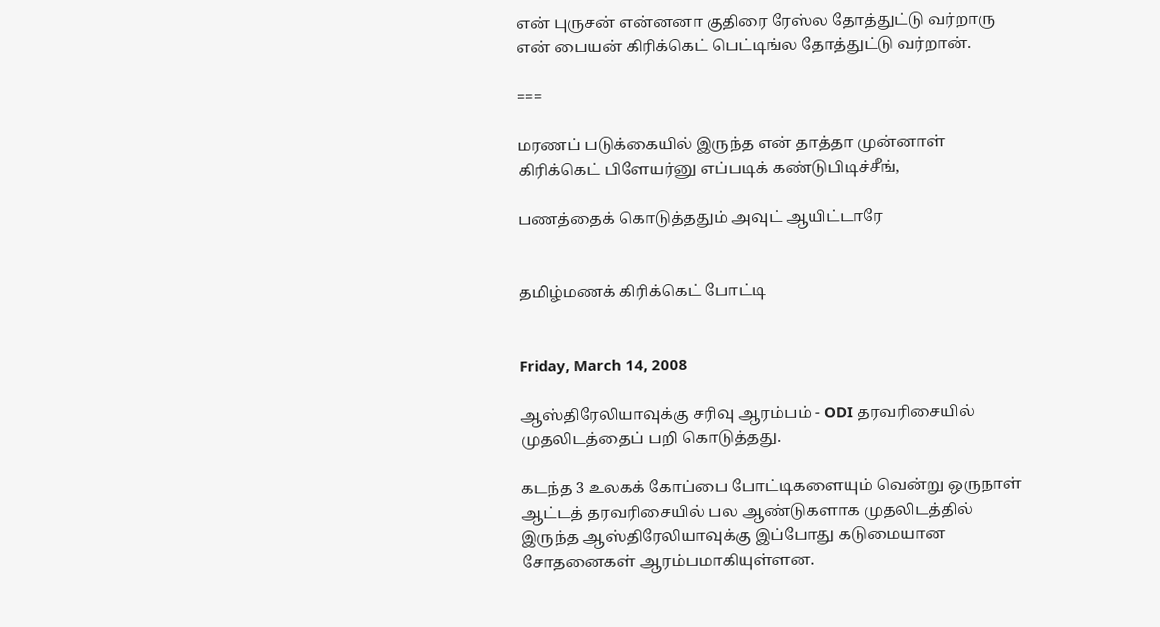என் புருசன் என்னனா குதிரை ரேஸ்ல தோத்துட்டு வர்றாரு என் பையன் கிரிக்கெட் பெட்டிங்ல தோத்துட்டு வர்றான்.

===

மரணப் படுக்கையில் இருந்த என் தாத்தா முன்னாள் கிரிக்கெட் பிளேயர்னு எப்படிக் கண்டுபிடிச்சீங்,

பணத்தைக் கொடுத்ததும் அவுட் ஆயிட்டாரே


தமிழ்மணக் கிரிக்கெட் போட்டி


Friday, March 14, 2008

ஆஸ்திரேலியாவுக்கு சரிவு ஆரம்பம் - ODI தரவரிசையில் முதலிடத்தைப் பறி கொடுத்தது.

கடந்த 3 உலகக் கோப்பை போட்டிகளையும் வென்று ஒருநாள் ஆட்டத் தரவரிசையில் பல ஆண்டுகளாக முதலிடத்தில் இருந்த ஆஸ்திரேலியாவுக்கு இப்போது கடுமையான சோதனைகள் ஆரம்பமாகியுள்ளன.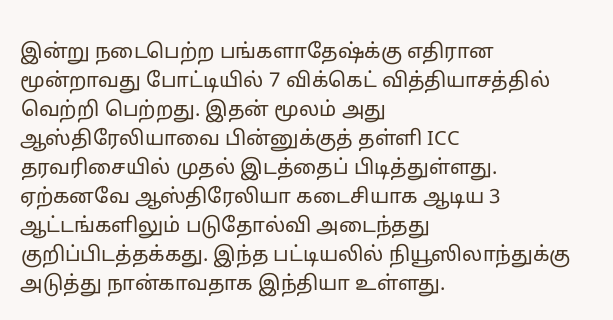இன்று நடைபெற்ற பங்களாதேஷ்க்கு எதிரான மூன்றாவது போட்டியில் 7 விக்கெட் வித்தியாசத்தில் வெற்றி பெற்றது. இதன் மூலம் அது ஆஸ்திரேலியாவை பின்னுக்குத் தள்ளி ICC தரவரிசையில் முதல் இடத்தைப் பிடித்துள்ளது. ஏற்கனவே ஆஸ்திரேலியா கடைசியாக ஆடிய 3 ஆட்டங்களிலும் படுதோல்வி அடைந்தது குறிப்பிடத்தக்கது. இந்த பட்டியலில் நியூஸிலாந்துக்கு அடுத்து நான்காவதாக இந்தியா உள்ளது.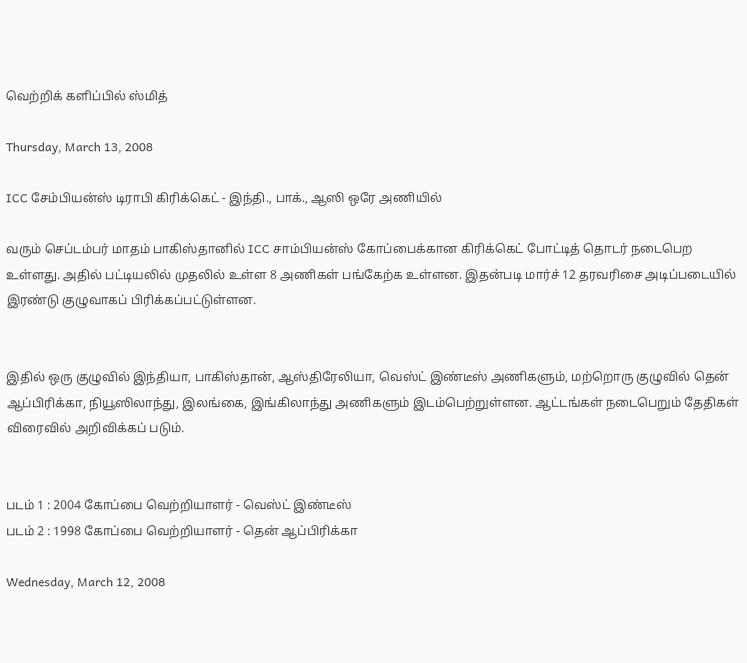வெற்றிக் களிப்பில் ஸ்மித்

Thursday, March 13, 2008

ICC சேம்பியன்ஸ் டிராபி கிரிக்கெட் - இந்தி., பாக்., ஆஸி ஒரே அணியில்

வரும் செப்டம்பர் மாதம் பாகிஸ்தானில் ICC சாம்பியன்ஸ் கோப்பைக்கான கிரிக்கெட் போட்டித் தொடர் நடைபெற உள்ளது. அதில் பட்டியலில் முதலில் உள்ள 8 அணிகள் பங்கேற்க உள்ளன. இதன்படி மார்ச் 12 தரவரிசை அடிப்படையில் இரண்டு குழுவாகப் பிரிக்கப்பட்டுள்ளன.


இதில் ஒரு குழுவில் இந்தியா, பாகிஸ்தான், ஆஸ்திரேலியா, வெஸ்ட் இண்டீஸ் அணிகளும், மற்றொரு குழுவில் தென் ஆப்பிரிக்கா, நியூஸிலாந்து, இலங்கை, இங்கிலாந்து அணிகளும் இடம்பெற்றுள்ளன. ஆட்டங்கள் நடைபெறும் தேதிகள் விரைவில் அறிவிக்கப் படும்.


படம் 1 : 2004 கோப்பை வெற்றியாளர் - வெஸ்ட் இண்டீஸ்
படம் 2 : 1998 கோப்பை வெற்றியாளர் - தென் ஆப்பிரிக்கா

Wednesday, March 12, 2008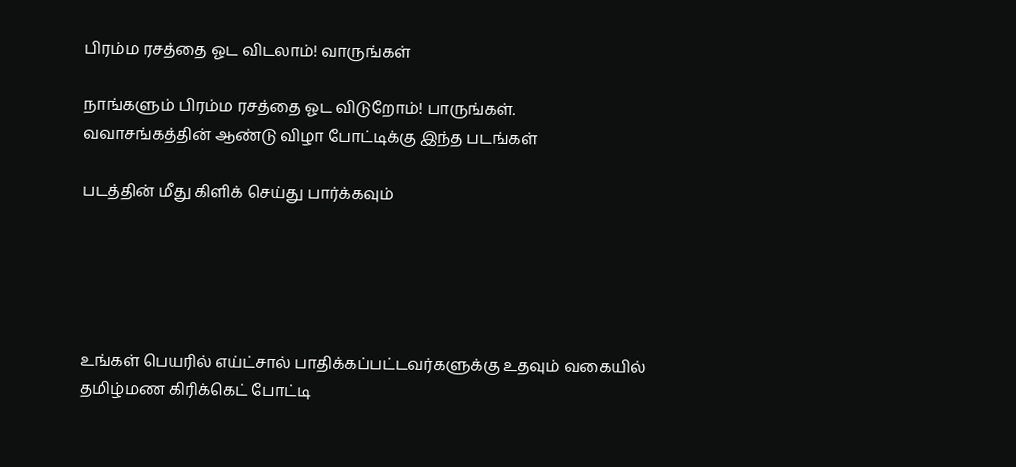பிரம்ம ரசத்தை ஓட விடலாம்! வாருங்கள்

நாங்களும் பிரம்ம ரசத்தை ஓட விடுறோம்! பாருங்கள்.
வவாசங்கத்தின் ஆண்டு விழா போட்டிக்கு இந்த படங்கள்

படத்தின் மீது கிளிக் செய்து பார்க்கவும்





உங்கள் பெயரில் எய்ட்சால் பாதிக்கப்பட்டவர்களுக்கு உதவும் வகையில் தமிழ்மண கிரிக்கெட் போட்டி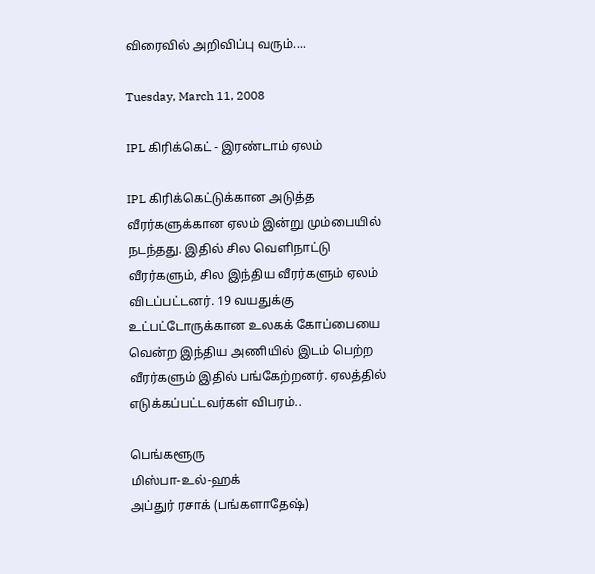விரைவில் அறிவிப்பு வரும்....

Tuesday, March 11, 2008

IPL கிரிக்கெட் - இரண்டாம் ஏலம்

IPL கிரிக்கெட்டுக்கான அடுத்த வீரர்களுக்கான ஏலம் இன்று மும்பையில் நடந்தது. இதில் சில வெளிநாட்டு வீரர்களும், சில இந்திய வீரர்களும் ஏலம் விடப்பட்டனர். 19 வயதுக்கு உட்பட்டோருக்கான உலகக் கோப்பையை வென்ற இந்திய அணியில் இடம் பெற்ற வீரர்களும் இதில் பங்கேற்றனர். ஏலத்தில் எடுக்கப்பட்டவர்கள் விபரம்..

பெங்களூரு
மிஸ்பா-உல்-ஹக்
அப்துர் ரசாக் (பங்களாதேஷ்)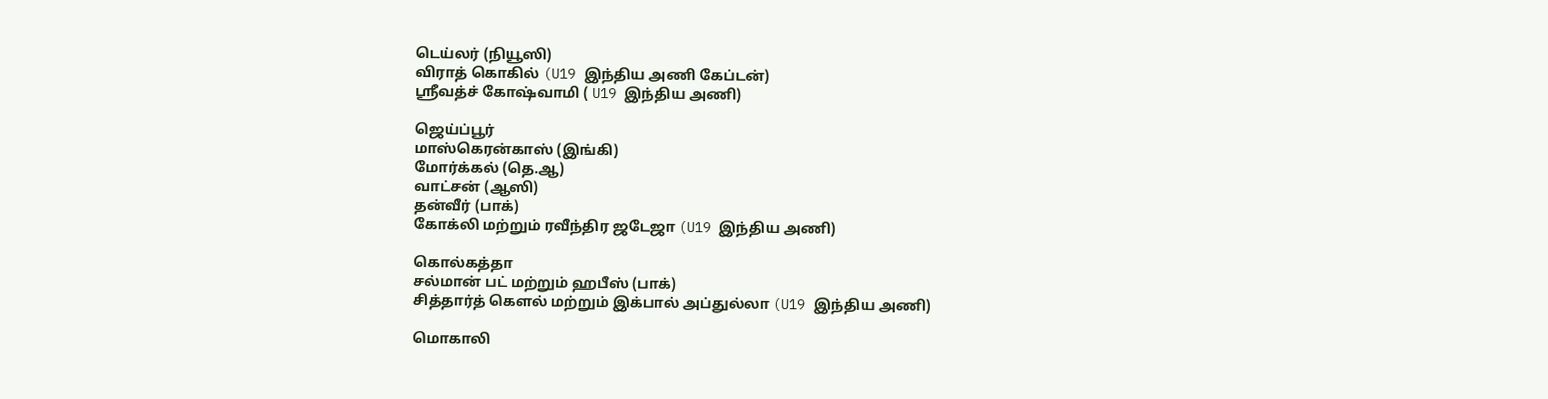டெய்லர் (நியூஸி)
விராத் கொகில் (U19 இந்திய அணி கேப்டன்)
ஸ்ரீவத்ச் கோஷ்வாமி ( U19 இந்திய அணி)

ஜெய்ப்பூர்
மாஸ்கெரன்காஸ் (இங்கி)
மோர்க்கல் (தெ.ஆ)
வாட்சன் (ஆஸி)
தன்வீர் (பாக்)
கோக்லி மற்றும் ரவீந்திர ஜடேஜா (U19 இந்திய அணி)

கொல்கத்தா
சல்மான் பட் மற்றும் ஹபீஸ் (பாக்)
சித்தார்த் கெளல் மற்றும் இக்பால் அப்துல்லா (U19 இந்திய அணி)

மொகாலி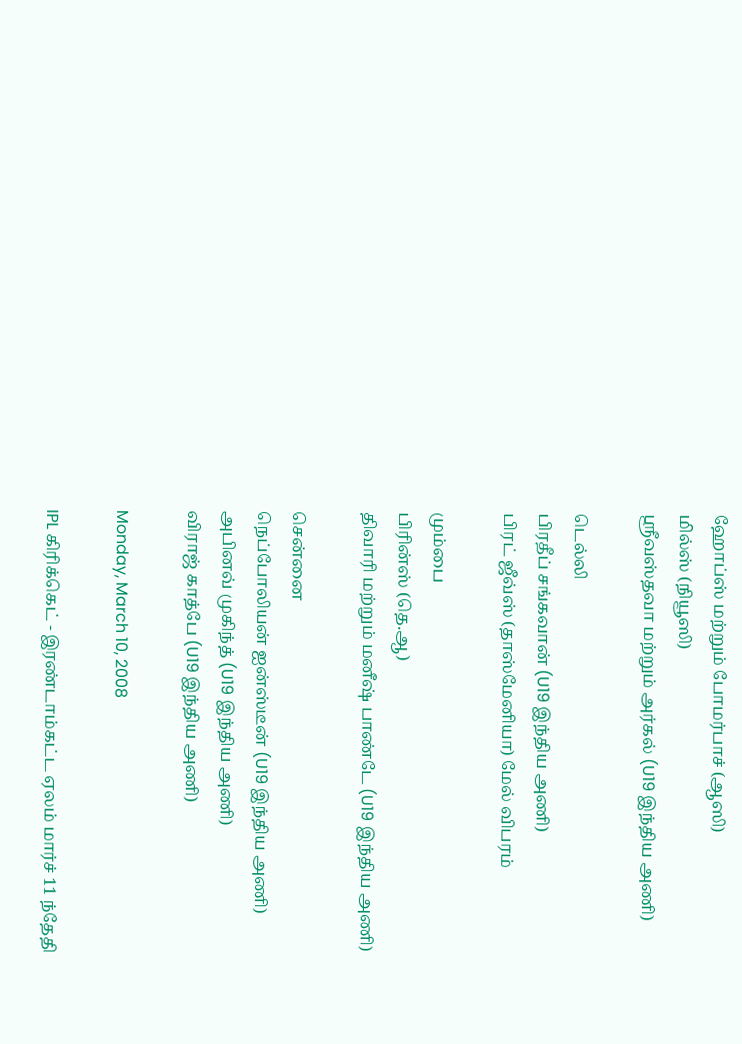ஹோப்ஸ் மற்றும் போமர்பாச் (ஆஸி)
மில்ஸ் (நியூஸி)
ஸ்ரீவஸ்தவா மற்றும் அர்கல் (U19 இந்திய அணி)

டெல்லி
பிரதீப் சங்கவான் (U19 இந்திய அணி)
பிரட் ஜீவ்ஸ் (தாஸ்மேனியா) மேல் விபரம்

மும்பை
பிரின்ஸ் (தெ.ஆ)
திவாரி மற்றும் மனீஷ் பாண்டே (U19 இந்திய அணி)

சென்னை
நெப்போலியன் ஐன்ஸ்டீன் (U19 இந்திய அணி)
அபினவ் முகிந்த் (U19 இந்திய அணி)
விராஜ் காத்பே (U19 இந்திய அணி)

Monday, March 10, 2008

IPL கிரிக்கெட் - இரண்டாம்கட்ட ஏலம் மார்ச் 11 ந்தேதி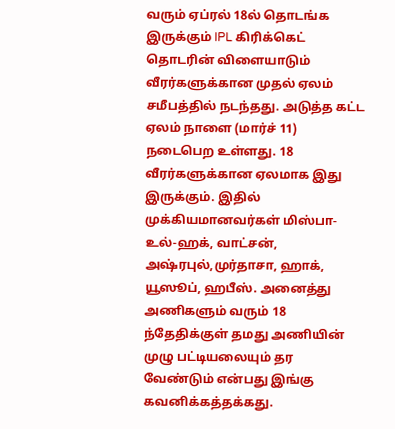வரும் ஏப்ரல் 18ல் தொடங்க இருக்கும் IPL கிரிக்கெட் தொடரின் விளையாடும் வீரர்களுக்கான முதல் ஏலம் சமீபத்தில் நடந்தது. அடுத்த கட்ட ஏலம் நாளை (மார்ச் 11) நடைபெற உள்ளது. 18 வீரர்களுக்கான ஏலமாக இது இருக்கும். இதில் முக்கியமானவர்கள் மிஸ்பா-உல்-ஹக், வாட்சன், அஷ்ரபுல்,முர்தாசா, ஹாக், யூஸூப், ஹபீஸ். அனைத்து அணிகளும் வரும் 18 ந்தேதிக்குள் தமது அணியின் முழு பட்டியலையும் தர வேண்டும் என்பது இங்கு கவனிக்கத்தக்கது.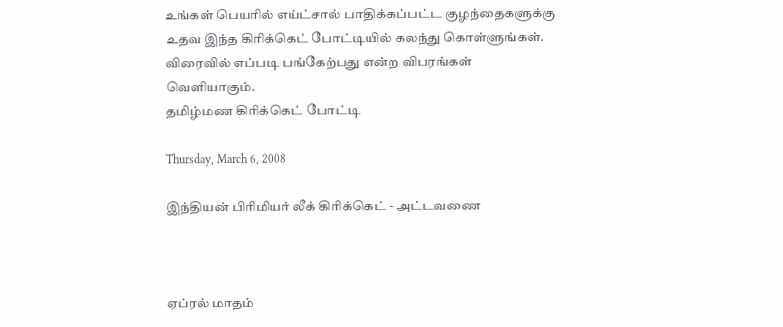உங்கள் பெயரில் எய்ட்சால் பாதிக்கப்பட்ட குழந்தைகளுக்கு உதவ இந்த கிரிக்கெட் போட்டியில் கலந்து கொள்ளுங்கள். விரைவில் எப்படி பங்கேற்பது என்ற விபரங்கள் வெளியாகும்.
தமிழ்மண கிரிக்கெட் போட்டி

Thursday, March 6, 2008

இந்தியன் பிரிமியர் லீக் கிரிக்கெட் - அட்டவணை



ஏப்ரல் மாதம்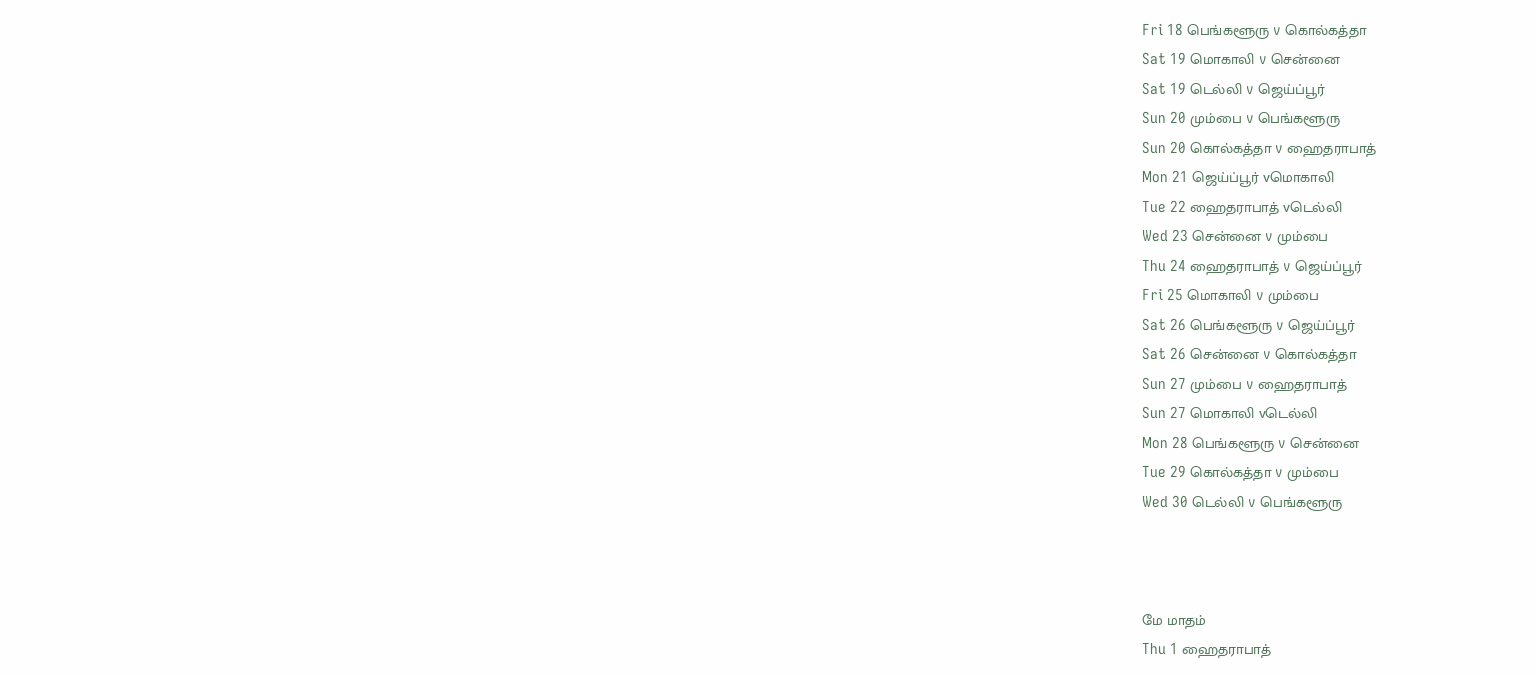Fri 18 பெங்களூரு v கொல்கத்தா
Sat 19 மொகாலி v சென்னை
Sat 19 டெல்லி v ஜெய்ப்பூர்
Sun 20 மும்பை v பெங்களூரு
Sun 20 கொல்கத்தா v ஹைதராபாத்
Mon 21 ஜெய்ப்பூர் vமொகாலி
Tue 22 ஹைதராபாத் vடெல்லி
Wed 23 சென்னை v மும்பை
Thu 24 ஹைதராபாத் v ஜெய்ப்பூர்
Fri 25 மொகாலி v மும்பை
Sat 26 பெங்களூரு v ஜெய்ப்பூர்
Sat 26 சென்னை v கொல்கத்தா
Sun 27 மும்பை v ஹைதராபாத்
Sun 27 மொகாலி vடெல்லி
Mon 28 பெங்களூரு v சென்னை
Tue 29 கொல்கத்தா v மும்பை
Wed 30 டெல்லி v பெங்களூரு



மே மாதம்
Thu 1 ஹைதராபாத்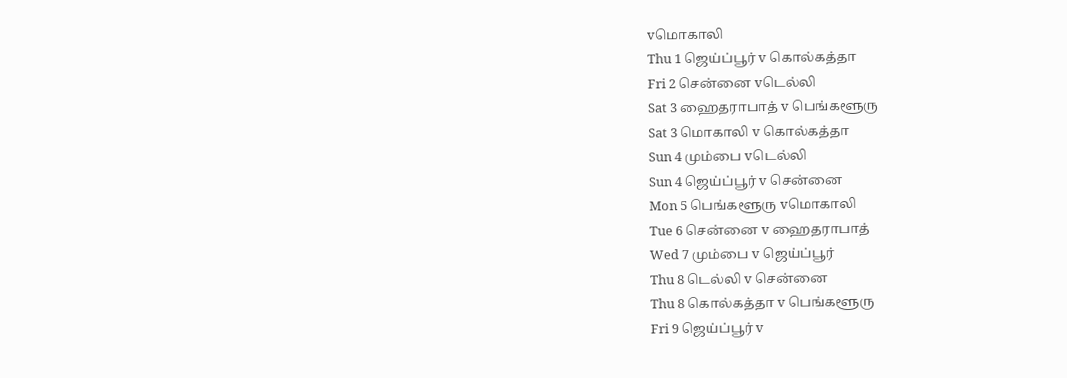vமொகாலி
Thu 1 ஜெய்ப்பூர் v கொல்கத்தா
Fri 2 சென்னை vடெல்லி
Sat 3 ஹைதராபாத் v பெங்களூரு
Sat 3 மொகாலி v கொல்கத்தா
Sun 4 மும்பை vடெல்லி
Sun 4 ஜெய்ப்பூர் v சென்னை
Mon 5 பெங்களூரு vமொகாலி
Tue 6 சென்னை v ஹைதராபாத்
Wed 7 மும்பை v ஜெய்ப்பூர்
Thu 8 டெல்லி v சென்னை
Thu 8 கொல்கத்தா v பெங்களூரு
Fri 9 ஜெய்ப்பூர் v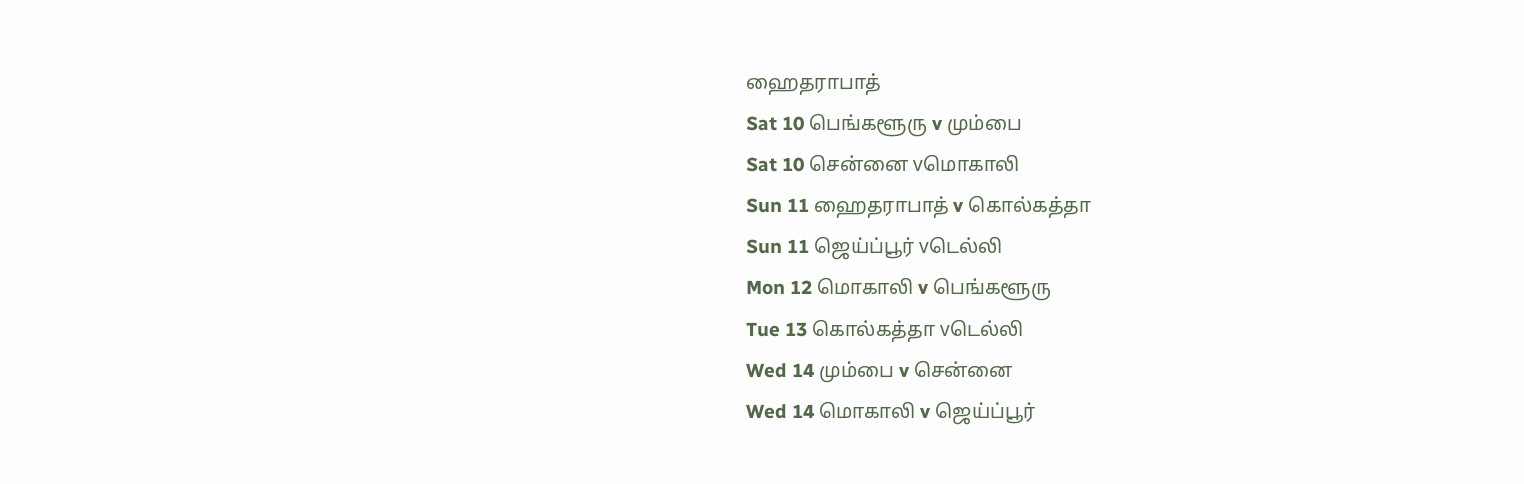ஹைதராபாத்
Sat 10 பெங்களூரு v மும்பை
Sat 10 சென்னை vமொகாலி
Sun 11 ஹைதராபாத் v கொல்கத்தா
Sun 11 ஜெய்ப்பூர் vடெல்லி
Mon 12 மொகாலி v பெங்களூரு
Tue 13 கொல்கத்தா vடெல்லி
Wed 14 மும்பை v சென்னை
Wed 14 மொகாலி v ஜெய்ப்பூர்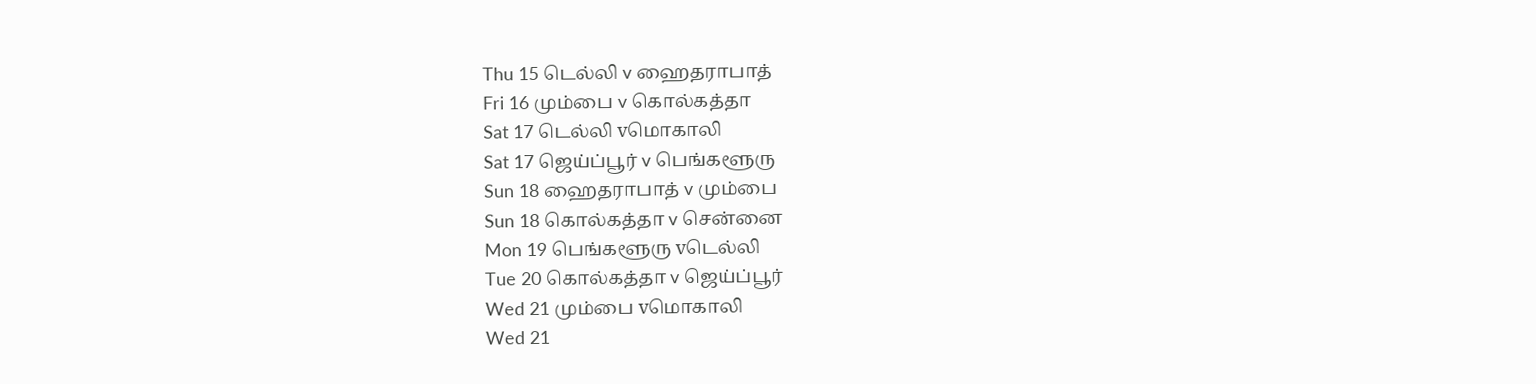Thu 15 டெல்லி v ஹைதராபாத்
Fri 16 மும்பை v கொல்கத்தா
Sat 17 டெல்லி vமொகாலி
Sat 17 ஜெய்ப்பூர் v பெங்களூரு
Sun 18 ஹைதராபாத் v மும்பை
Sun 18 கொல்கத்தா v சென்னை
Mon 19 பெங்களூரு vடெல்லி
Tue 20 கொல்கத்தா v ஜெய்ப்பூர்
Wed 21 மும்பை vமொகாலி
Wed 21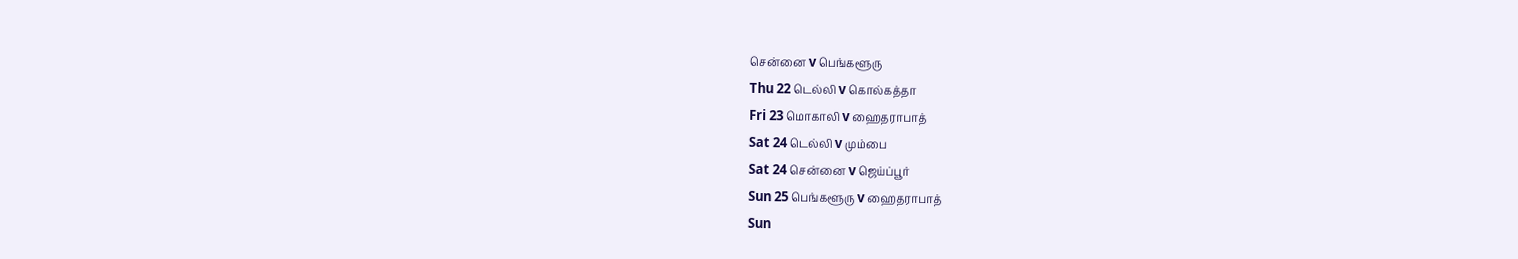சென்னை v பெங்களூரு
Thu 22 டெல்லி v கொல்கத்தா
Fri 23 மொகாலி v ஹைதராபாத்
Sat 24 டெல்லி v மும்பை
Sat 24 சென்னை v ஜெய்ப்பூர்
Sun 25 பெங்களூரு v ஹைதராபாத்
Sun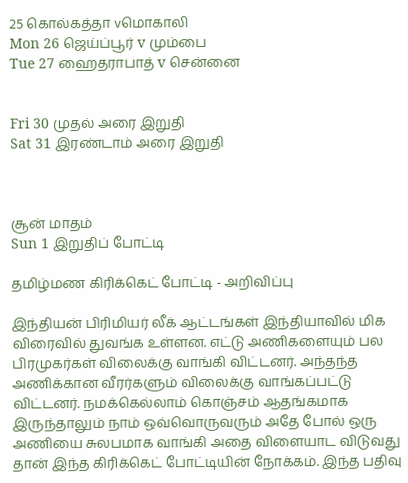25 கொல்கத்தா vமொகாலி
Mon 26 ஜெய்ப்பூர் v மும்பை
Tue 27 ஹைதராபாத் v சென்னை


Fri 30 முதல் அரை இறுதி
Sat 31 இரண்டாம் அரை இறுதி



சூன் மாதம்
Sun 1 இறுதிப் போட்டி

தமிழ்மண கிரிக்கெட் போட்டி - அறிவிப்பு

இந்தியன் பிரிமியர் லீக் ஆட்டங்கள் இந்தியாவில் மிக விரைவில் துவங்க உள்ளன. எட்டு அணிகளையும் பல பிரமுகர்கள் விலைக்கு வாங்கி விட்டனர். அந்தந்த அணிக்கான வீரர்களும் விலைக்கு வாங்கப்பட்டு விட்டனர். நமக்கெல்லாம் கொஞ்சம் ஆதங்கமாக இருந்தாலும் நாம் ஒவ்வொருவரும் அதே போல் ஒரு அணியை சுலபமாக வாங்கி அதை விளையாட விடுவது தான் இந்த கிரிக்கெட் போட்டியின் நோக்கம். இந்த பதிவு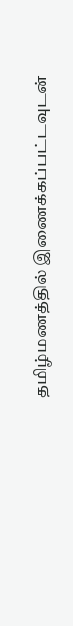தமிழ்மணத்தில் இணைக்கப்பட்டவுடன்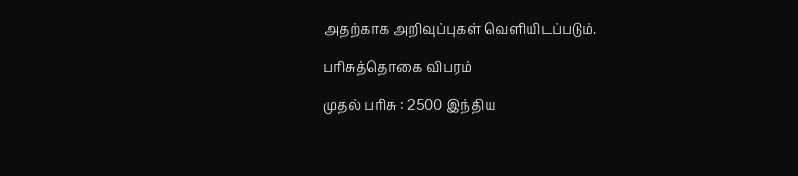அதற்காக அறிவுப்புகள் வெளியிடப்படும்.

பரிசுத்தொகை விபரம்

முதல் பரிசு : 2500 இந்திய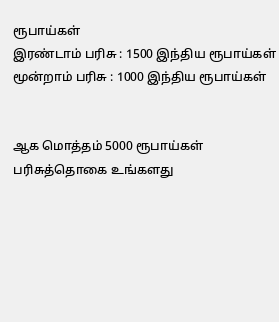ரூபாய்கள்
இரண்டாம் பரிசு : 1500 இந்திய ரூபாய்கள்
மூன்றாம் பரிசு : 1000 இந்திய ரூபாய்கள்


ஆக மொத்தம் 5000 ரூபாய்கள்
பரிசுத்தொகை உங்களது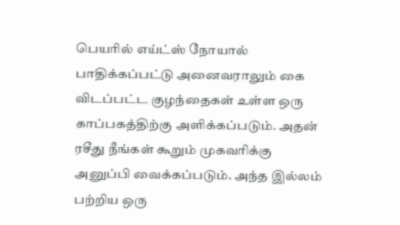பெயரில் எய்ட்ஸ் நோயால் பாதிக்கப்பட்டு அனைவராலும் கை விடப்பட்ட குழந்தைகள் உள்ள ஒரு காப்பகத்திற்கு அளிக்கப்படும். அதன் ரசீது நீங்கள் கூறும் முகவரிக்கு அனுப்பி வைக்கப்படும். அந்த இல்லம் பற்றிய ஒரு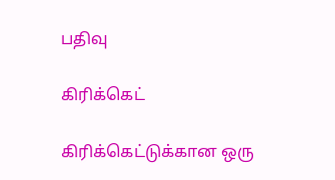பதிவு

கிரிக்கெட்

கிரிக்கெட்டுக்கான ஒரு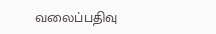வலைப்பதிவு